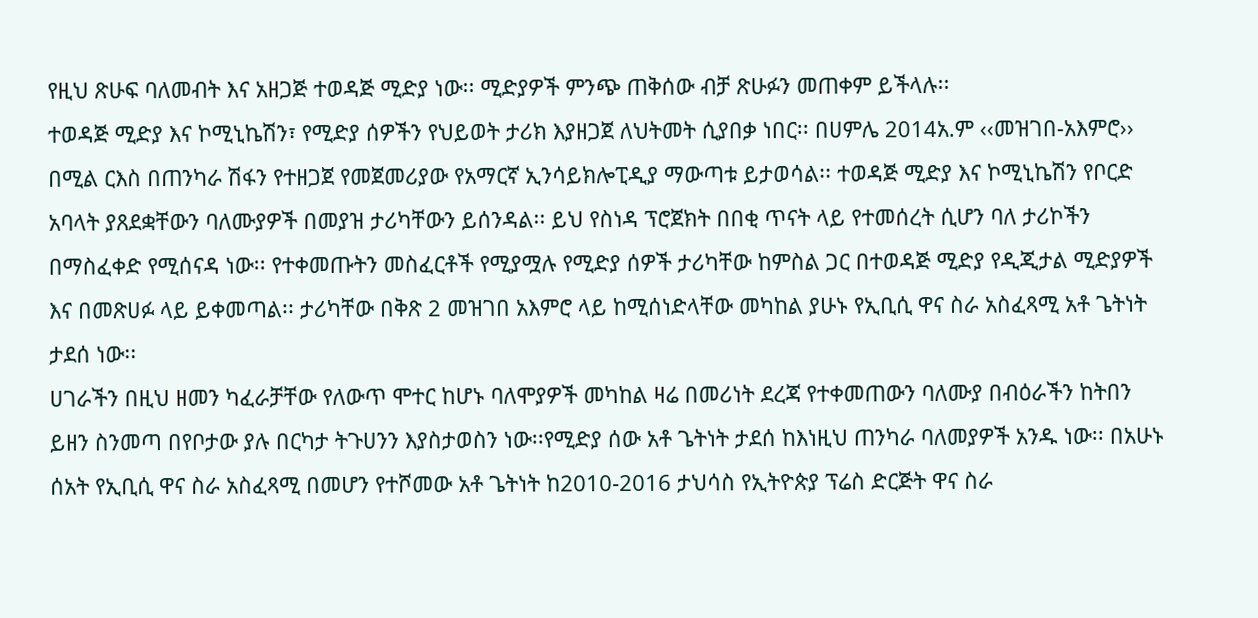የዚህ ጽሁፍ ባለመብት እና አዘጋጅ ተወዳጅ ሚድያ ነው፡፡ ሚድያዎች ምንጭ ጠቅሰው ብቻ ጽሁፉን መጠቀም ይችላሉ፡፡
ተወዳጅ ሚድያ እና ኮሚኒኬሽን፣ የሚድያ ሰዎችን የህይወት ታሪክ እያዘጋጀ ለህትመት ሲያበቃ ነበር፡፡ በሀምሌ 2014አ.ም ‹‹መዝገበ-አእምሮ›› በሚል ርእስ በጠንካራ ሽፋን የተዘጋጀ የመጀመሪያው የአማርኛ ኢንሳይክሎፒዲያ ማውጣቱ ይታወሳል፡፡ ተወዳጅ ሚድያ እና ኮሚኒኬሽን የቦርድ አባላት ያጸደቋቸውን ባለሙያዎች በመያዝ ታሪካቸውን ይሰንዳል፡፡ ይህ የስነዳ ፕሮጀክት በበቂ ጥናት ላይ የተመሰረት ሲሆን ባለ ታሪኮችን በማስፈቀድ የሚሰናዳ ነው፡፡ የተቀመጡትን መስፈርቶች የሚያሟሉ የሚድያ ሰዎች ታሪካቸው ከምስል ጋር በተወዳጅ ሚድያ የዲጂታል ሚድያዎች እና በመጽሀፉ ላይ ይቀመጣል፡፡ ታሪካቸው በቅጽ 2 መዝገበ አእምሮ ላይ ከሚሰነድላቸው መካከል ያሁኑ የኢቢሲ ዋና ስራ አስፈጻሚ አቶ ጌትነት ታደሰ ነው፡፡
ሀገራችን በዚህ ዘመን ካፈራቻቸው የለውጥ ሞተር ከሆኑ ባለሞያዎች መካከል ዛሬ በመሪነት ደረጃ የተቀመጠውን ባለሙያ በብዕራችን ከትበን ይዘን ስንመጣ በየቦታው ያሉ በርካታ ትጉሀንን እያስታወስን ነው፡፡የሚድያ ሰው አቶ ጌትነት ታደሰ ከእነዚህ ጠንካራ ባለመያዎች አንዱ ነው፡፡ በአሁኑ ሰአት የኢቢሲ ዋና ስራ አስፈጻሚ በመሆን የተሾመው አቶ ጌትነት ከ2010-2016 ታህሳስ የኢትዮጵያ ፕሬስ ድርጅት ዋና ስራ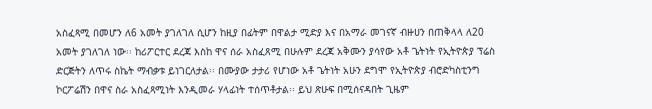አስፈጻሚ በመሆን ለ6 አመት ያገለገለ ሲሆን ከዚያ በፊትም በዋልታ ሚድያ እና በአማራ መገናኛ ብዙሀን በጠቅላላ ለ20 አመት ያገለገለ ነው፡፡ ከሪፖርተር ደረጃ እስከ ዋና ሰራ አስፈጸሚ በሁሉም ደረጃ አቅሙን ያሳየው አቶ ጌትነት የኢትዮጵያ ፕሬስ ድርጅትን ለጥሩ ስኬት ማብቃቱ ይነገርለታል፡፡ በሙያው ታታሪ የሆነው አቶ ጌትነት አሁን ደግሞ የኢትዮጵያ ብሮድካስቲንግ ኮርፖሬሽን በዋና ስራ አስፈጻሚነት እንዲመራ ሃላፊነት ተሰጥቶታል፡፡ ይህ ጽሁፍ በሚሰናዳበት ጊዜም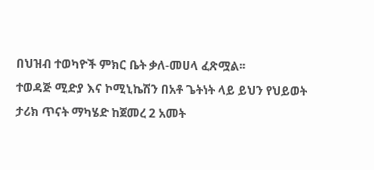በህዝብ ተወካዮች ምክር ቤት ቃለ-መሀላ ፈጽሟል፡፡
ተወዳጅ ሚድያ እና ኮሚኒኬሽን በአቶ ጌትነት ላይ ይህን የህይወት ታሪክ ጥናት ማካሄድ ከጀመረ 2 አመት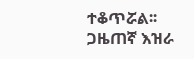ተቆጥሯል፡፡ ጋዜጠኛ እዝራ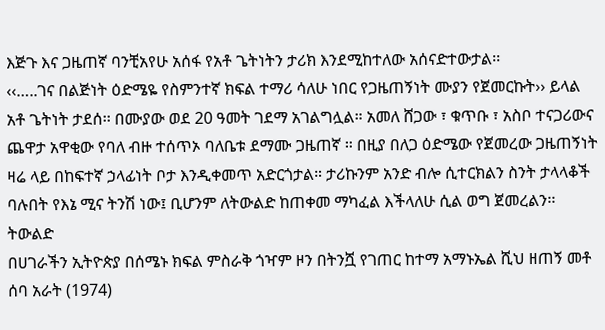እጅጉ እና ጋዜጠኛ ባንቺአየሁ አሰፋ የአቶ ጌትነትን ታሪክ እንደሚከተለው አሰናድተውታል፡፡
‹‹…..ገና በልጅነት ዕድሜዬ የስምንተኛ ክፍል ተማሪ ሳለሁ ነበር የጋዜጠኝነት ሙያን የጀመርኩት›› ይላል አቶ ጌትነት ታደሰ፡፡ በሙያው ወደ 20 ዓመት ገደማ አገልግሏል። አመለ ሸጋው ፣ ቁጥቡ ፣ አስቦ ተናጋሪውና ጨዋታ አዋቂው የባለ ብዙ ተሰጥኦ ባለቤቱ ደማሙ ጋዜጠኛ ። በዚያ በለጋ ዕድሜው የጀመረው ጋዜጠኝነት ዛሬ ላይ በከፍተኛ ኃላፊነት ቦታ እንዲቀመጥ አድርጎታል። ታሪኩንም አንድ ብሎ ሲተርክልን ስንት ታላላቆች ባሉበት የእኔ ሚና ትንሽ ነው፤ ቢሆንም ለትውልድ ከጠቀመ ማካፈል እችላለሁ ሲል ወግ ጀመረልን፡፡
ትውልድ
በሀገራችን ኢትዮጵያ በሰሜኑ ክፍል ምስራቅ ጎዣም ዞን በትንሿ የገጠር ከተማ አማኑኤል ሺህ ዘጠኝ መቶ ሰባ አራት (1974)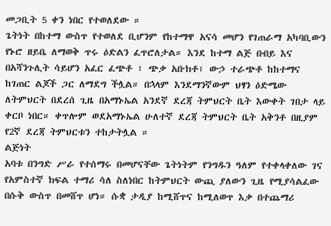መጋቢት 5 ቀን ነበር የተወለደው ።
ጌትነት በከተማ ውስጥ የተወለደ ቢሆንም የከተማዋ አናሳ መሆን የገጠራማ አካባቢውን የኑሮ ዘይቤ ለማወቅ ጥሩ ዕድልን ፈጥሮለታል። እንደ ከተማ ልጅ በብይ እና በአሻንጉሊት ሳይሆን አፈር ፈጭቶ ፣ ጭቃ አቡክቶ፣ ውኃ ተራጭቶ ከከተማና ከገጠር ልጆች ጋር ለማደግ ችሏል። በኋላም እንደማንኛውም ህፃን ዕድሜው ለትምህርት በደረሰ ጊዜ በአማኑኤል አንደኛ ደረጃ ትምህርት ቤት እውቀት ገበታ ላይ ቀርቦ ነበር። ቀጥሎም ወደአማኑኤል ሁለተኛ ደረጃ ትምህርት ቤት አቅንቶ በዚያም የ2ኛ ደረጃ ትምህርቱን ተከታትሏል ።
ልጅነት
አባቱ በንግድ ሥራ የተሰማሩ በመሆናቸው ጌትነትም የንግዱን ዓለም የተቀላቀለው ገና የአምስተኛ ክፍል ተማሪ ሳለ ስለነበር ከትምህርት ውጪ ያለውን ጊዜ የሚያሳልፈው በሱቅ ውስጥ በመሸጥ ሆነ። ሱቋ ታዲያ ከሚሸጥና ከሚለወጥ እቃ በተጨማሪ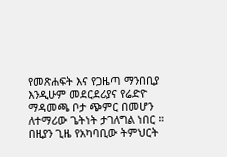የመጽሐፍት እና የጋዜጣ ማንበቢያ እንዲሁም መደርደሪያና የሬድዮ ማዳመጫ ቦታ ጭምር በመሆን ለተማሪው ጌትነት ታገለግል ነበር ።
በዚያን ጊዜ የአካባቢው ትምህርት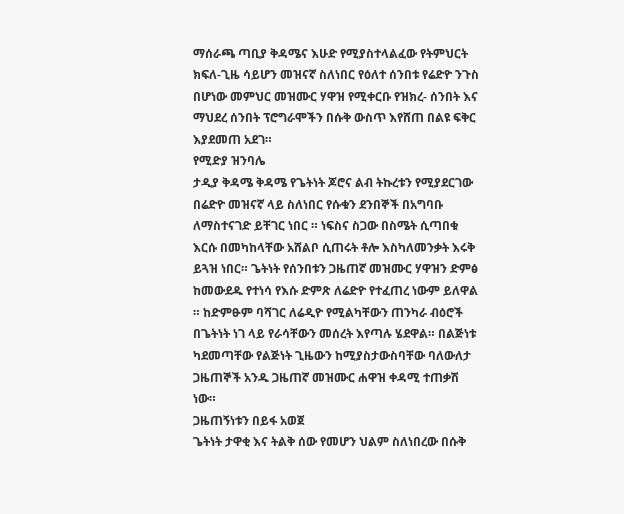ማሰራጫ ጣቢያ ቅዳሜና እሁድ የሚያስተላልፈው የትምህርት ክፍለ-ጊዜ ሳይሆን መዝናኛ ስለነበር የዕለተ ሰንበቱ የሬድዮ ንጉስ በሆነው መምህር መዝሙር ሃዋዝ የሚቀርቡ የዝክረ- ሰንበት እና ማህደረ ሰንበት ፕሮግራሞችን በሱቅ ውስጥ እየሸጠ በልዩ ፍቅር እያደመጠ አደገ።
የሚድያ ዝንባሌ
ታዲያ ቅዳሜ ቅዳሜ የጌትነት ጆሮና ልብ ትኩረቱን የሚያደርገው በሬድዮ መዝናኛ ላይ ስለነበር የሱቁን ደንበኞች በአግባቡ ለማስተናገድ ይቸገር ነበር ። ነፍስና ስጋው በስሜት ሲጣበቁ እርሱ በመካከላቸው አሸልቦ ሲጠሩት ቶሎ እስካለመንቃት እሩቅ ይጓዝ ነበር። ጌትነት የሰንበቱን ጋዜጠኛ መዝሙር ሃዋዝን ድምፅ ከመውደዱ የተነሳ የእሱ ድምጽ ለሬድዮ የተፈጠረ ነውም ይለዋል ። ከድምፁም ባሻገር ለሬዲዮ የሚልካቸውን ጠንካራ ብዕሮች በጌትነት ነገ ላይ የራሳቸውን መሰረት እየጣሉ ሄደዋል። በልጅነቱ ካደመጣቸው የልጅነት ጊዜውን ከሚያስታውስባቸው ባለውለታ ጋዜጠኞች አንዱ ጋዜጠኛ መዝሙር ሐዋዝ ቀዳሚ ተጠቃሽ ነው።
ጋዜጠኝነቱን በይፋ አወጀ
ጌትነት ታዋቂ እና ትልቅ ሰው የመሆን ህልም ስለነበረው በሱቅ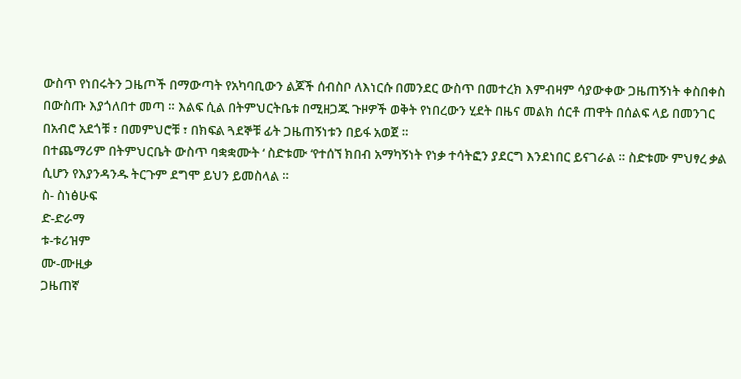ውስጥ የነበሩትን ጋዜጦች በማውጣት የአካባቢውን ልጆች ሰብስቦ ለእነርሱ በመንደር ውስጥ በመተረክ እምብዛም ሳያውቀው ጋዜጠኝነት ቀስበቀስ በውስጡ እያጎለበተ መጣ ። እልፍ ሲል በትምህርትቤቱ በሚዘጋጁ ጉዞዎች ወቅት የነበረውን ሂደት በዜና መልክ ሰርቶ ጠዋት በሰልፍ ላይ በመንገር በአብሮ አደጎቹ ፣ በመምህሮቹ ፣ በክፍል ጓደኞቹ ፊት ጋዜጠኝነቱን በይፋ አወጀ ።
በተጨማሪም በትምህርቤት ውስጥ ባቋቋሙት ‘ ስድቱሙ ‘የተሰኘ ክበብ አማካኝነት የነቃ ተሳትፎን ያደርግ እንደነበር ይናገራል ። ስድቱሙ ምህፃረ ቃል ሲሆን የእያንዳንዱ ትርጉም ደግሞ ይህን ይመስላል ።
ስ- ስነፅሁፍ
ድ-ድራማ
ቱ-ቱሪዝም
ሙ-ሙዚቃ
ጋዜጠኛ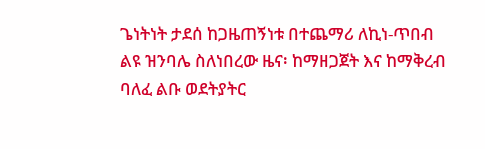ጌነትነት ታደሰ ከጋዜጠኝነቱ በተጨማሪ ለኪነ-ጥበብ ልዩ ዝንባሌ ስለነበረው ዜና፡ ከማዘጋጀት እና ከማቅረብ ባለፈ ልቡ ወደትያትር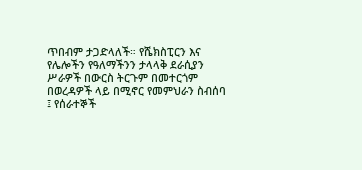ጥበብም ታጋድላለች። የሼክስፒርን እና የሌሎችን የዓለማችንን ታላላቅ ደራሲያን ሥራዎች በውርስ ትርጉም በመተርጎም በወረዳዎች ላይ በሚኖር የመምህራን ስብሰባ ፤ የሰራተኞች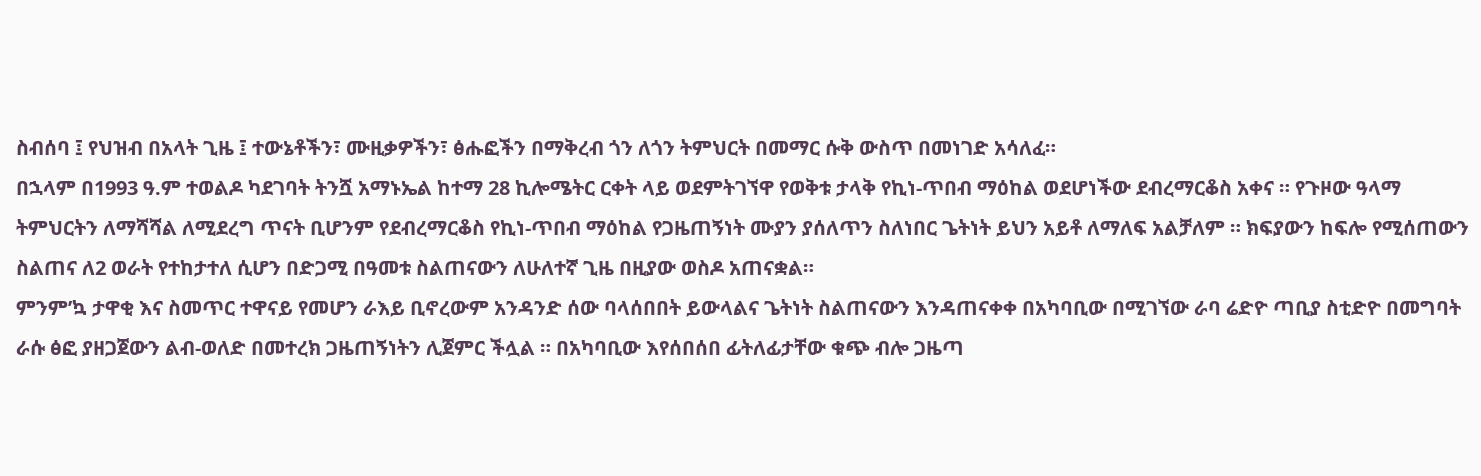ስብሰባ ፤ የህዝብ በአላት ጊዜ ፤ ተውኔቶችን፣ ሙዚቃዎችን፣ ፅሑፎችን በማቅረብ ጎን ለጎን ትምህርት በመማር ሱቅ ውስጥ በመነገድ አሳለፈ።
በኋላም በ1993 ዓ.ም ተወልዶ ካደገባት ትንሿ አማኑኤል ከተማ 28 ኪሎሜትር ርቀት ላይ ወደምትገኘዋ የወቅቱ ታላቅ የኪነ-ጥበብ ማዕከል ወደሆነችው ደብረማርቆስ አቀና ። የጉዞው ዓላማ ትምህርትን ለማሻሻል ለሚደረግ ጥናት ቢሆንም የደብረማርቆስ የኪነ-ጥበብ ማዕከል የጋዜጠኝነት ሙያን ያሰለጥን ስለነበር ጌትነት ይህን አይቶ ለማለፍ አልቻለም ። ክፍያውን ከፍሎ የሚሰጠውን ስልጠና ለ2 ወራት የተከታተለ ሲሆን በድጋሚ በዓመቱ ስልጠናውን ለሁለተኛ ጊዜ በዚያው ወስዶ አጠናቋል።
ምንም’ኳ ታዋቂ እና ስመጥር ተዋናይ የመሆን ራእይ ቢኖረውም አንዳንድ ሰው ባላሰበበት ይውላልና ጌትነት ስልጠናውን እንዳጠናቀቀ በአካባቢው በሚገኘው ራባ ሬድዮ ጣቢያ ስቲድዮ በመግባት ራሱ ፅፎ ያዘጋጀውን ልብ-ወለድ በመተረክ ጋዜጠኝነትን ሊጀምር ችሏል ። በአካባቢው እየሰበሰበ ፊትለፊታቸው ቁጭ ብሎ ጋዜጣ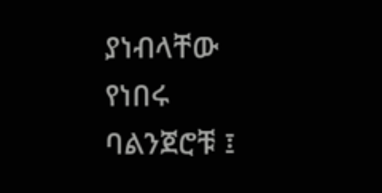ያነብላቸው የነበሩ ባልንጀሮቹ ፤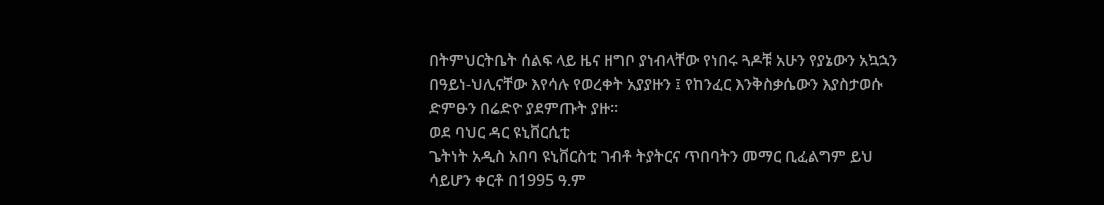በትምህርትቤት ሰልፍ ላይ ዜና ዘግቦ ያነብላቸው የነበሩ ጓዶቹ አሁን የያኔውን አኳኋን በዓይነ-ህሊናቸው እየሳሉ የወረቀት አያያዙን ፤ የከንፈር እንቅስቃሴውን እያስታወሱ ድምፁን በሬድዮ ያደምጡት ያዙ።
ወደ ባህር ዳር ዩኒቨርሲቲ
ጌትነት አዲስ አበባ ዩኒቨርስቲ ገብቶ ትያትርና ጥበባትን መማር ቢፈልግም ይህ ሳይሆን ቀርቶ በ1995 ዓ.ም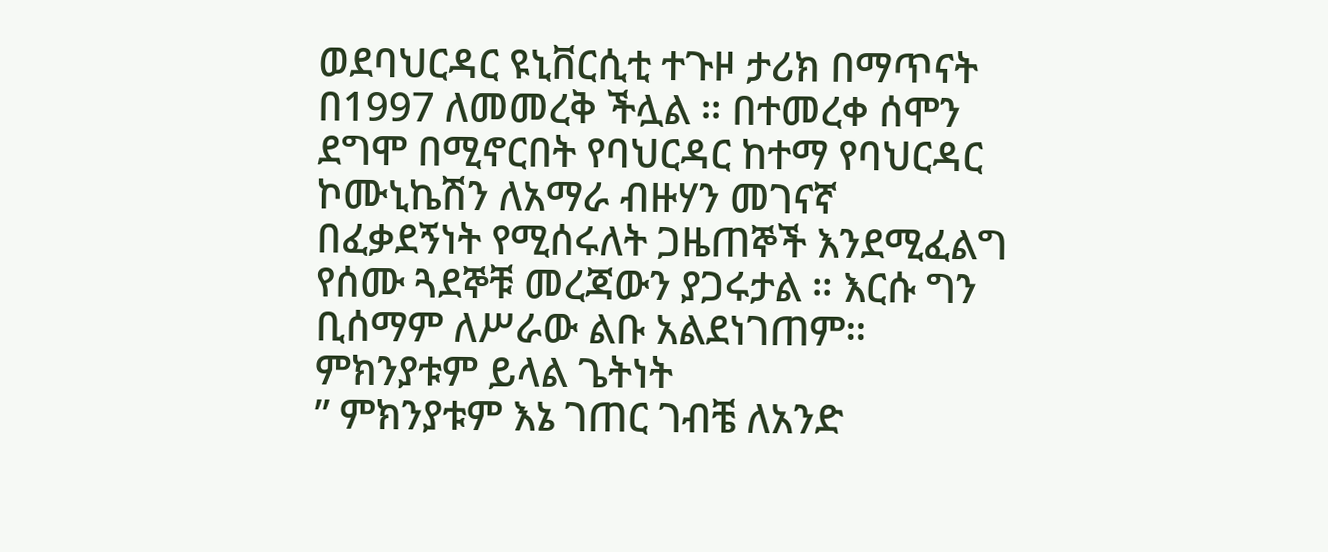ወደባህርዳር ዩኒቨርሲቲ ተጉዞ ታሪክ በማጥናት በ1997 ለመመረቅ ችሏል ። በተመረቀ ሰሞን ደግሞ በሚኖርበት የባህርዳር ከተማ የባህርዳር ኮሙኒኬሽን ለአማራ ብዙሃን መገናኛ በፈቃደኝነት የሚሰሩለት ጋዜጠኞች እንደሚፈልግ የሰሙ ጓደኞቹ መረጃውን ያጋሩታል ። እርሱ ግን ቢሰማም ለሥራው ልቡ አልደነገጠም። ምክንያቱም ይላል ጌትነት
” ምክንያቱም እኔ ገጠር ገብቼ ለአንድ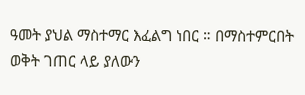ዓመት ያህል ማስተማር እፈልግ ነበር ። በማስተምርበት ወቅት ገጠር ላይ ያለውን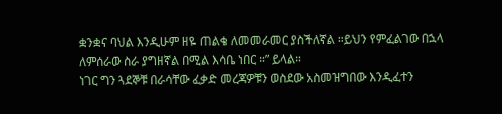ቋንቋና ባህል እንዲሁም ዘዬ ጠልቄ ለመመራመር ያስችለኛል ።ይህን የምፈልገው በኋላ ለምሰራው ስራ ያግዘኛል በሚል እሳቤ ነበር ።” ይላል።
ነገር ግን ጓደኞቹ በራሳቸው ፈቃድ መረጃዎቹን ወስደው አስመዝግበው እንዲፈተን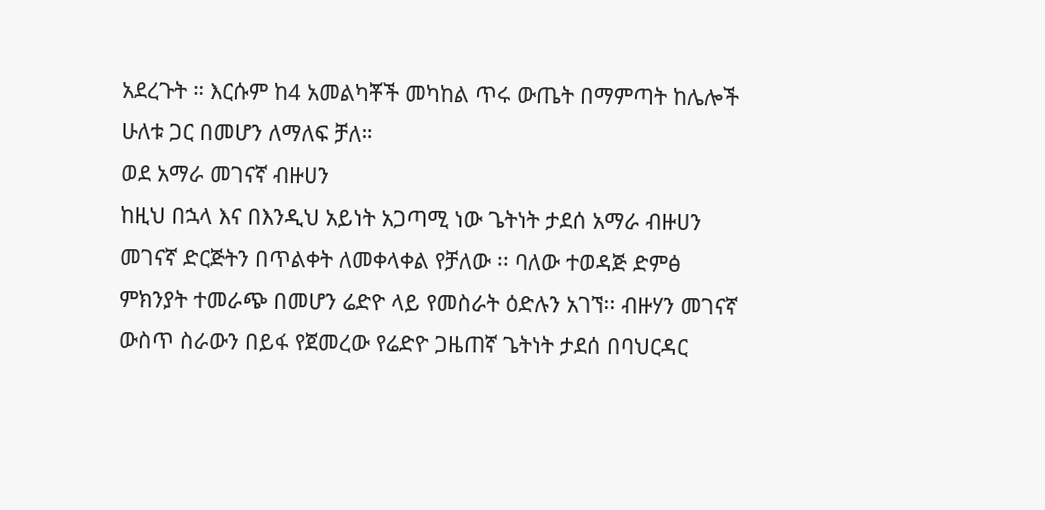አደረጉት ። እርሱም ከ4 አመልካቾች መካከል ጥሩ ውጤት በማምጣት ከሌሎች ሁለቱ ጋር በመሆን ለማለፍ ቻለ።
ወደ አማራ መገናኛ ብዙሀን
ከዚህ በኋላ እና በእንዲህ አይነት አጋጣሚ ነው ጌትነት ታደሰ አማራ ብዙሀን መገናኛ ድርጅትን በጥልቀት ለመቀላቀል የቻለው ፡፡ ባለው ተወዳጅ ድምፅ ምክንያት ተመራጭ በመሆን ሬድዮ ላይ የመስራት ዕድሉን አገኘ፡፡ ብዙሃን መገናኛ ውስጥ ስራውን በይፋ የጀመረው የሬድዮ ጋዜጠኛ ጌትነት ታደሰ በባህርዳር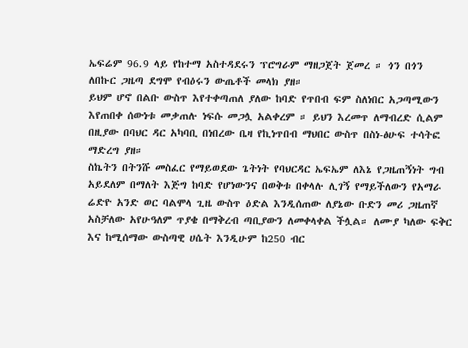ኤፍሬም 96.9 ላይ የከተማ አስተዳደሩን ፕሮግራም ማዘጋጀት ጀመረ ። ጎን በጎን ለበኩር ጋዜጣ ደግሞ የብዕሩን ውጤቶች መላክ ያዘ።
ይህም ሆኖ በልቡ ውስጥ እየተቀጣጠለ ያለው ከባድ የጥበብ ፍም ስለነበር አጋጣሚውን እየጠበቀ ሰውነቱ መቃጠሉ ነፍሱ መጋሏ አልቀረም ። ይህን እረመጥ ለማብረድ ሲልም በዚያው በባህር ዳር አካባቢ በነበረው ቤዛ የኪነጥበብ ማህበር ውስጥ በስነ-ፅሁፍ ተሳትፎ ማድረግ ያዘ።
ስኬትን በትንሹ መስፈር የማይወደው ጌትነት የባህርዳር ኤፍኤም ለእኔ የጋዜጠኝነት ግብ አይደለም በማለት እጅግ ከባድ የሆነውንና በወቅቱ በቀላሉ ሊገኝ የማይችለውን የአማራ ሬድዮ አንድ ወር ባልሞላ ጊዜ ውስጥ ዕድል እንዲሰጠው ለያኔው ቡድን መሪ ጋዜጠኛ አስቻለው አየሁዓለም ጥያቄ በማቅረብ ጣቢያውን ለመቀላቀል ችሏል። ለሙያ ካለው ፍቅር እና ከሚሰማው ውስጣዊ ሀሴት እንዲሁም ከ250 ብር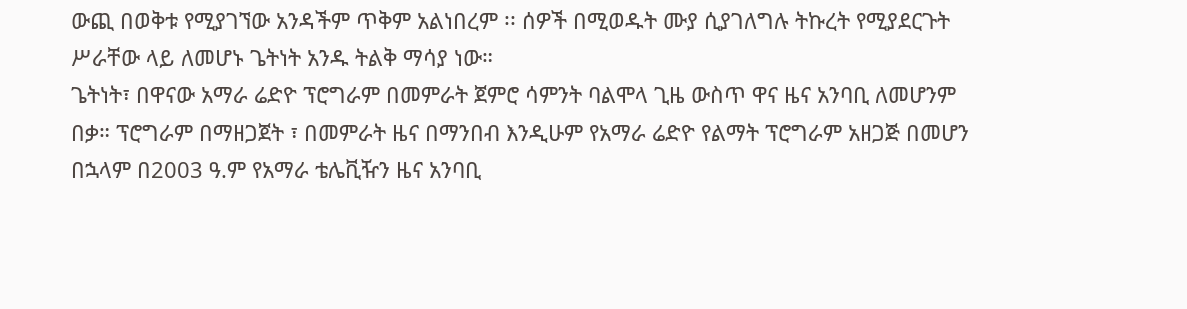ውጪ በወቅቱ የሚያገኘው አንዳችም ጥቅም አልነበረም ፡፡ ሰዎች በሚወዱት ሙያ ሲያገለግሉ ትኩረት የሚያደርጉት ሥራቸው ላይ ለመሆኑ ጌትነት አንዱ ትልቅ ማሳያ ነው።
ጌትነት፣ በዋናው አማራ ሬድዮ ፕሮግራም በመምራት ጀምሮ ሳምንት ባልሞላ ጊዜ ውስጥ ዋና ዜና አንባቢ ለመሆንም በቃ። ፕሮግራም በማዘጋጀት ፣ በመምራት ዜና በማንበብ እንዲሁም የአማራ ሬድዮ የልማት ፕሮግራም አዘጋጅ በመሆን በኋላም በ2003 ዓ.ም የአማራ ቴሌቪዥን ዜና አንባቢ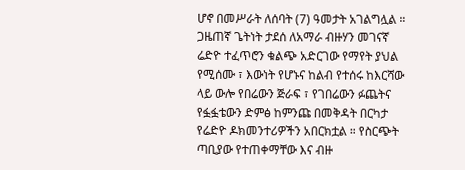ሆኖ በመሥራት ለሰባት (7) ዓመታት አገልግሏል ።
ጋዜጠኛ ጌትነት ታደሰ ለአማራ ብዙሃን መገናኛ ሬድዮ ተፈጥሮን ቁልጭ አድርገው የማየት ያህል የሚሰሙ ፣ እውነት የሆኑና ከልብ የተሰሩ ከእርሻው ላይ ውሎ የበሬውን ጅራፍ ፣ የገበሬውን ፉጨትና የፏፏቴውን ድምፅ ከምንጩ በመቅዳት በርካታ የሬድዮ ዶክመንተሪዎችን አበርክቷል ። የስርጭት ጣቢያው የተጠቀማቸው እና ብዙ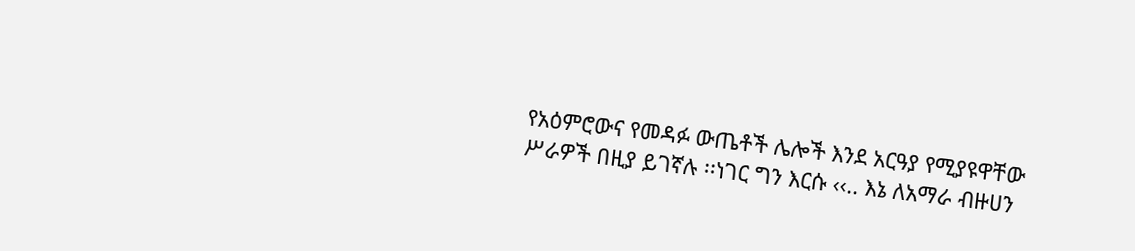የአዕምሮውና የመዳፉ ውጤቶች ሌሎች እንደ አርዓያ የሚያዩዋቸው ሥራዎች በዚያ ይገኛሉ ፡፡ነገር ግን እርሱ ‹‹.. እኔ ለአማራ ብዙሀን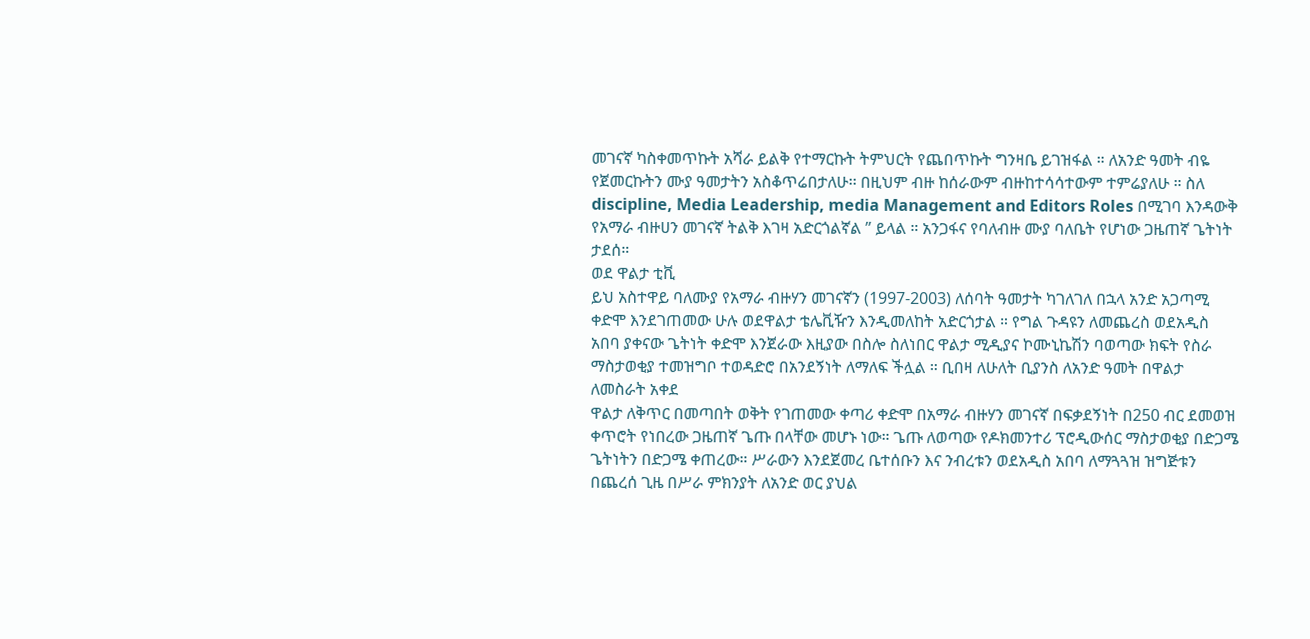መገናኛ ካስቀመጥኩት አሻራ ይልቅ የተማርኩት ትምህርት የጨበጥኩት ግንዛቤ ይገዝፋል ። ለአንድ ዓመት ብዬ የጀመርኩትን ሙያ ዓመታትን አስቆጥሬበታለሁ፡፡ በዚህም ብዙ ከሰራውም ብዙከተሳሳተውም ተምሬያለሁ ። ስለ discipline, Media Leadership, media Management and Editors Roles በሚገባ እንዳውቅ የአማራ ብዙሀን መገናኛ ትልቅ እገዛ አድርጎልኛል ” ይላል ። አንጋፋና የባለብዙ ሙያ ባለቤት የሆነው ጋዜጠኛ ጌትነት ታደሰ።
ወደ ዋልታ ቲቪ
ይህ አስተዋይ ባለሙያ የአማራ ብዙሃን መገናኛን (1997-2003) ለሰባት ዓመታት ካገለገለ በኋላ አንድ አጋጣሚ ቀድሞ እንደገጠመው ሁሉ ወደዋልታ ቴሌቪዥን እንዲመለከት አድርጎታል ። የግል ጉዳዩን ለመጨረስ ወደአዲስ አበባ ያቀናው ጌትነት ቀድሞ እንጀራው እዚያው በስሎ ስለነበር ዋልታ ሚዲያና ኮሙኒኬሽን ባወጣው ክፍት የስራ ማስታወቂያ ተመዝግቦ ተወዳድሮ በአንደኝነት ለማለፍ ችሏል ። ቢበዛ ለሁለት ቢያንስ ለአንድ ዓመት በዋልታ ለመስራት አቀደ
ዋልታ ለቅጥር በመጣበት ወቅት የገጠመው ቀጣሪ ቀድሞ በአማራ ብዙሃን መገናኛ በፍቃደኝነት በ250 ብር ደመወዝ ቀጥሮት የነበረው ጋዜጠኛ ጌጡ በላቸው መሆኑ ነው። ጌጡ ለወጣው የዶክመንተሪ ፕሮዲውሰር ማስታወቂያ በድጋሜ ጌትነትን በድጋሜ ቀጠረው። ሥራውን እንደጀመረ ቤተሰቡን እና ንብረቱን ወደአዲስ አበባ ለማጓጓዝ ዝግጅቱን በጨረሰ ጊዜ በሥራ ምክንያት ለአንድ ወር ያህል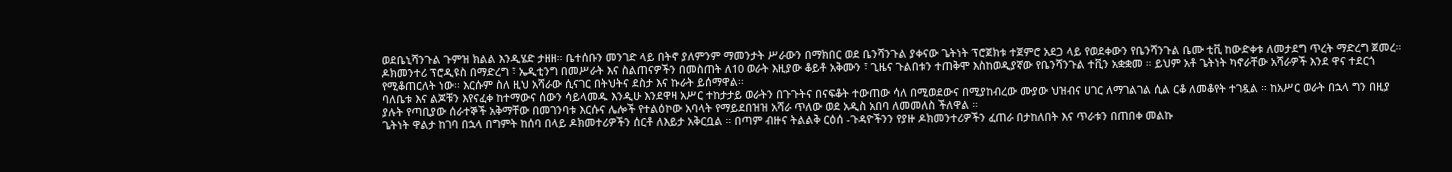ወደቤኒሻንጉል ጉምዝ ክልል እንዲሄድ ታዘዘ። ቤተሰቡን መንገድ ላይ በትኖ ያለምንም ማመንታት ሥራውን በማክበር ወደ ቤንሻንጉል ያቀናው ጌትነት ፕሮጀክቱ ተጀምሮ አደጋ ላይ የወደቀውን የቤንሻንጉል ቤሙ ቲቪ ከውድቀቱ ለመታደግ ጥረት ማድረግ ጀመረ። ዶክመንተሪ ፕሮዲዩስ በማድረግ ፣ ኤዲቲንግ በመሥራት እና ስልጠናዎችን በመስጠት ለ10 ወራት እዚያው ቆይቶ አቅሙን ፣ ጊዜና ጉልበቱን ተጠቅሞ እስከወዲያኛው የቤንሻንጉል ተቪን አቋቋመ ። ይህም አቶ ጌትነት ካኖራቸው አሻራዎች እንደ ዋና ተደርጎ የሚቆጠርለት ነው፡፡ እርሱም ስለ ዚህ አሻራው ሲናገር በትህትና ደስታ እና ኩራት ይሰማዋል፡፡
ባለቤቱ እና ልጆቹን እየናፈቀ ከተማውና ሰውን ሳይላመዱ እንዲሁ እንደዋዛ አሥር ተከታታይ ወራትን በጉጉትና በናፍቆት ተውጠው ሳለ በሚወደውና በሚያከብረው ሙያው ህዝብና ሀገር ለማገልገል ሲል ርቆ ለመቆየት ተገዷል ። ከአሥር ወራት በኋላ ግን በዚያ ያሉት የጣቢያው ሰራተኞች አቅማቸው በመገንባቱ እርሱና ሌሎች የተልዕኮው አባላት የማይደበዝዝ አሻራ ጥለው ወደ አዲስ አበባ ለመመለስ ችለዋል ።
ጌትነት ዋልታ ከገባ በኋላ በግምት ከሰባ በላይ ዶክመተሪዎችን ሰርቶ ለእይታ አቅርቧል ። በጣም ብዙና ትልልቅ ርዕሰ -ጉዳዮችንን የያዙ ዶክመንተሪዎችን ፈጠራ በታከለበት እና ጥራቱን በጠበቀ መልኩ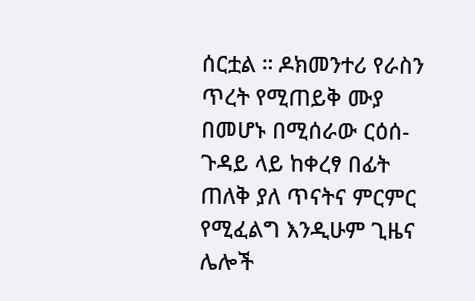ሰርቷል ። ዶክመንተሪ የራስን ጥረት የሚጠይቅ ሙያ በመሆኑ በሚሰራው ርዕሰ- ጉዳይ ላይ ከቀረፃ በፊት ጠለቅ ያለ ጥናትና ምርምር የሚፈልግ እንዲሁም ጊዜና ሌሎች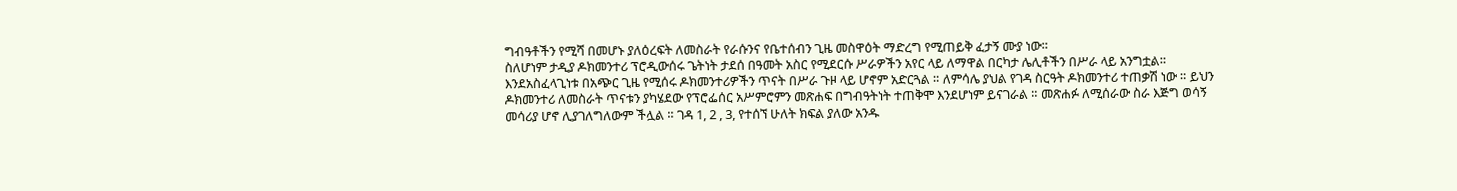ግብዓቶችን የሚሻ በመሆኑ ያለዕረፍት ለመስራት የራሱንና የቤተሰብን ጊዜ መስዋዕት ማድረግ የሚጠይቅ ፈታኝ ሙያ ነው።
ስለሆነም ታዲያ ዶክመንተሪ ፕሮዲውሰሩ ጌትነት ታደሰ በዓመት አስር የሚደርሱ ሥራዎችን አየር ላይ ለማዋል በርካታ ሌሊቶችን በሥራ ላይ አንግቷል። እንደአስፈላጊነቱ በአጭር ጊዜ የሚሰሩ ዶክመንተሪዎችን ጥናት በሥራ ጉዞ ላይ ሆኖም አድርጓል ። ለምሳሌ ያህል የገዳ ስርዓት ዶክመንተሪ ተጠቃሽ ነው ። ይህን ዶክመንተሪ ለመስራት ጥናቱን ያካሄደው የፕሮፌሰር አሥምሮምን መጽሐፍ በግብዓትነት ተጠቅሞ እንደሆነም ይናገራል ። መጽሐፉ ለሚሰራው ስራ እጅግ ወሳኝ መሳሪያ ሆኖ ሊያገለግለውም ችሏል ። ገዳ 1, 2 , 3, የተሰኘ ሁለት ክፍል ያለው አንዱ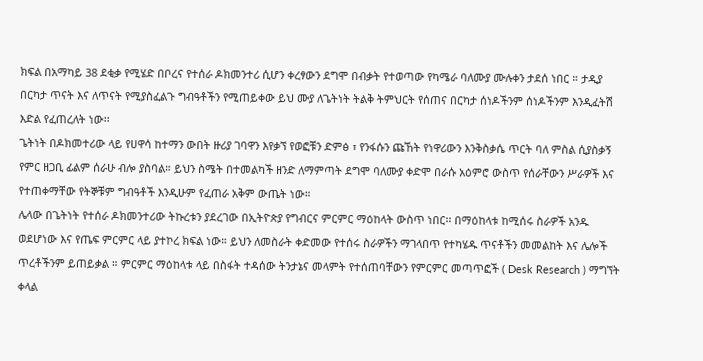ክፍል በአማካይ 38 ደቂቃ የሚሄድ በቦረና የተሰራ ዶክመንተሪ ሲሆን ቀረፃውን ደግሞ በብቃት የተወጣው የካሜራ ባለሙያ ሙሉቀን ታደሰ ነበር ። ታዲያ በርካታ ጥናት እና ለጥናት የሚያስፈልጉ ግብዓቶችን የሚጠይቀው ይህ ሙያ ለጌትነት ትልቅ ትምህርት የሰጠና በርካታ ሰነዶችንም ሰነዶችንም እንዲፈትሽ እድል የፈጠረለት ነው፡፡
ጌትነት በዶክመተሪው ላይ የሀዋሳ ከተማን ውበት ዙሪያ ገባዋን እየቃኘ የወፎቹን ድምፅ ፣ የንፋሱን ጩኸት የነዋሪውን እንቅስቃሴ ጥርት ባለ ምስል ሲያስቃኝ የምር ዘጋቢ ፊልም ሰራሁ ብሎ ያስባል። ይህን ስሜት በተመልካች ዘንድ ለማምጣት ደግሞ ባለሙያ ቀድሞ በራሱ አዕምሮ ውስጥ የሰራቸውን ሥራዎች እና የተጠቀማቸው የትኞቹም ግብዓቶች እንዲሁም የፈጠራ አቅም ውጤት ነው።
ሌላው በጌትነት የተሰራ ዶክመንተሪው ትኩረቱን ያደረገው በኢትዮጵያ የግብርና ምርምር ማዕከላት ውስጥ ነበር፡፡ በማዕከላቱ ከሚሰሩ ስራዎች አንዱ ወደሆነው እና የጤፍ ምርምር ላይ ያተኮረ ክፍል ነው። ይህን ለመስራት ቀድመው የተሰሩ ስራዎችን ማገላበጥ የተካሄዱ ጥናቶችን መመልከት እና ሌሎች ጥረቶችንም ይጠይቃል ። ምርምር ማዕከላቱ ላይ በስፋት ተዳሰው ትንታኔና መላምት የተሰጠባቸውን የምርምር መጣጥፎች ( Desk Research ) ማግኘት ቀላል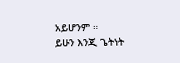አይሆንም ።
ይሁን እንጂ ጌትነት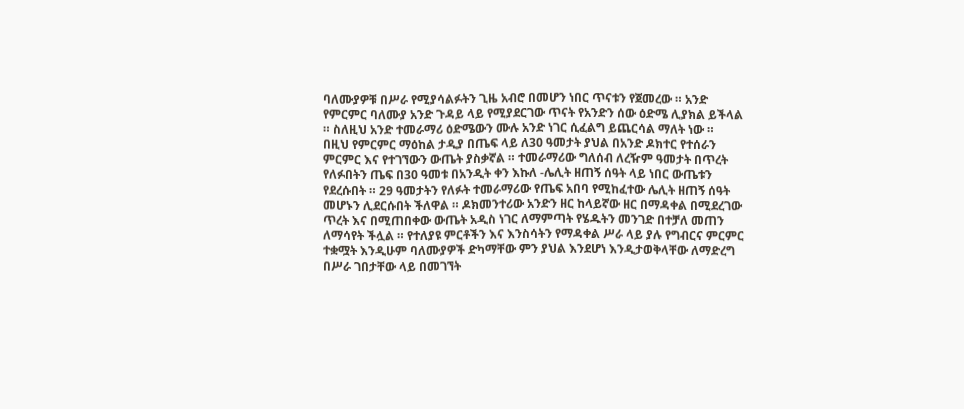ባለሙያዎቹ በሥራ የሚያሳልፉትን ጊዜ አብሮ በመሆን ነበር ጥናቱን የጀመረው ። አንድ የምርምር ባለሙያ አንድ ጉዳይ ላይ የሚያደርገው ጥናት የአንድን ሰው ዕድሜ ሊያክል ይችላል ። ስለዚህ አንድ ተመራማሪ ዕድሜውን ሙሉ አንድ ነገር ሲፈልግ ይጨርሳል ማለት ነው ።
በዚህ የምርምር ማዕከል ታዲያ በጤፍ ላይ ለ30 ዓመታት ያህል በአንድ ዶክተር የተሰራን ምርምር እና የተገኘውን ውጤት ያስቃኛል ። ተመራማሪው ግለሰብ ለረዥም ዓመታት በጥረት የለፉበትን ጤፍ በ30 ዓመቱ በአንዲት ቀን እኩለ -ሌሊት ዘጠኝ ሰዓት ላይ ነበር ውጤቱን የደረሱበት ። 29 ዓመታትን የለፉት ተመራማሪው የጤፍ አበባ የሚከፈተው ሌሊት ዘጠኝ ሰዓት መሆኑን ሊደርሱበት ችለዋል ። ዶክመንተሪው አንድን ዘር ከላይኛው ዘር በማዳቀል በሚደረገው ጥረት እና በሚጠበቀው ውጤት አዲስ ነገር ለማምጣት የሄዱትን መንገድ በተቻለ መጠን ለማሳየት ችሏል ። የተለያዩ ምርቶችን እና እንስሳትን የማዳቀል ሥራ ላይ ያሉ የግብርና ምርምር ተቋሟት እንዲሁም ባለሙያዎች ድካማቸው ምን ያህል እንደሆነ እንዲታወቅላቸው ለማድረግ በሥራ ገበታቸው ላይ በመገኘት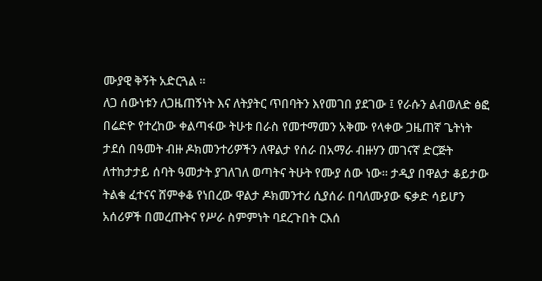ሙያዊ ቅኝት አድርጓል ።
ለጋ ሰውነቱን ለጋዜጠኝነት እና ለትያትር ጥበባትን እየመገበ ያደገው ፤ የራሱን ልብወለድ ፅፎ በሬድዮ የተረከው ቀልጣፋው ትሁቱ በራስ የመተማመን አቅሙ የላቀው ጋዜጠኛ ጌትነት ታደሰ በዓመት ብዙ ዶክመንተሪዎችን ለዋልታ የሰራ በአማራ ብዙሃን መገናኛ ድርጅት ለተከታታይ ሰባት ዓመታት ያገለገለ ወጣትና ትሁት የሙያ ሰው ነው። ታዲያ በዋልታ ቆይታው ትልቁ ፈተናና ሸምቀቆ የነበረው ዋልታ ዶክመንተሪ ሲያሰራ በባለሙያው ፍቃድ ሳይሆን አሰሪዎች በመረጡትና የሥራ ስምምነት ባደረጉበት ርእሰ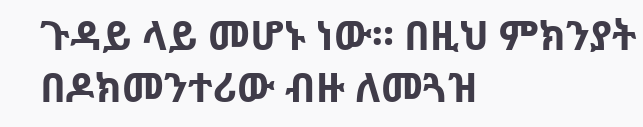ጉዳይ ላይ መሆኑ ነው። በዚህ ምክንያት በዶክመንተሪው ብዙ ለመጓዝ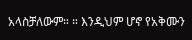አላስቻለውም። ። እንዲህም ሆኖ የአቅሙን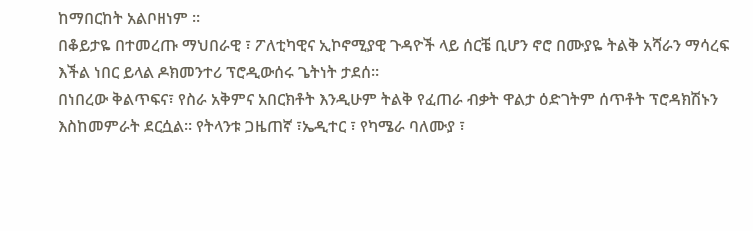ከማበርከት አልቦዘነም ።
በቆይታዬ በተመረጡ ማህበራዊ ፣ ፖለቲካዊና ኢኮኖሚያዊ ጉዳዮች ላይ ሰርቼ ቢሆን ኖሮ በሙያዬ ትልቅ አሻራን ማሳረፍ እችል ነበር ይላል ዶክመንተሪ ፕሮዲውሰሩ ጌትነት ታደሰ።
በነበረው ቅልጥፍና፣ የስራ አቅምና አበርክቶት እንዲሁም ትልቅ የፈጠራ ብቃት ዋልታ ዕድገትም ሰጥቶት ፕሮዳክሽኑን እስከመምራት ደርሷል። የትላንቱ ጋዜጠኛ ፣ኤዲተር ፣ የካሜራ ባለሙያ ፣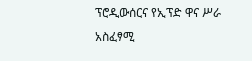ፕሮዲውሰርና የኢፕድ ዋና ሥራ አስፈፃሚ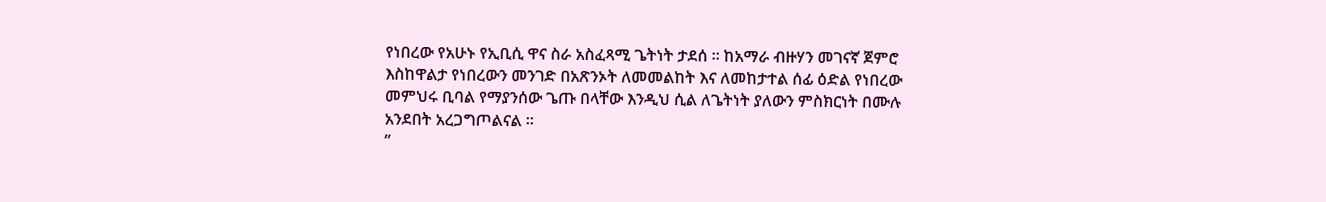የነበረው የአሁኑ የኢቢሲ ዋና ስራ አስፈጻሚ ጌትነት ታደሰ ። ከአማራ ብዙሃን መገናኛ ጀምሮ እስከዋልታ የነበረውን መንገድ በአጽንኦት ለመመልከት እና ለመከታተል ሰፊ ዕድል የነበረው መምህሩ ቢባል የማያንሰው ጌጡ በላቸው እንዲህ ሲል ለጌትነት ያለውን ምስክርነት በሙሉ አንደበት አረጋግጦልናል ።
”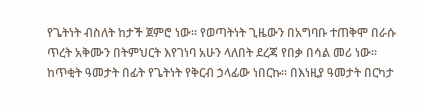የጌትነት ብስለት ከታች ጀምሮ ነው፡፡ የወጣትነት ጊዜውን በአግባቡ ተጠቅሞ በራሱ ጥረት አቅሙን በትምህርት እየገነባ አሁን ላለበት ደረጃ የበቃ በሳል መሪ ነው፡፡ ከጥቂት ዓመታት በፊት የጌትነት የቅርብ ኃላፊው ነበርኩ፡፡ በእነዚያ ዓመታት በርካታ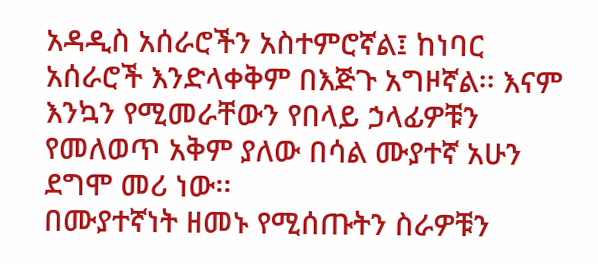አዳዲስ አሰራሮችን አስተምሮኛል፤ ከነባር አሰራሮች እንድላቀቅም በእጅጉ አግዞኛል፡፡ እናም እንኳን የሚመራቸውን የበላይ ኃላፊዎቹን የመለወጥ አቅም ያለው በሳል ሙያተኛ አሁን ደግሞ መሪ ነው፡፡
በሙያተኛነት ዘመኑ የሚሰጡትን ስራዎቹን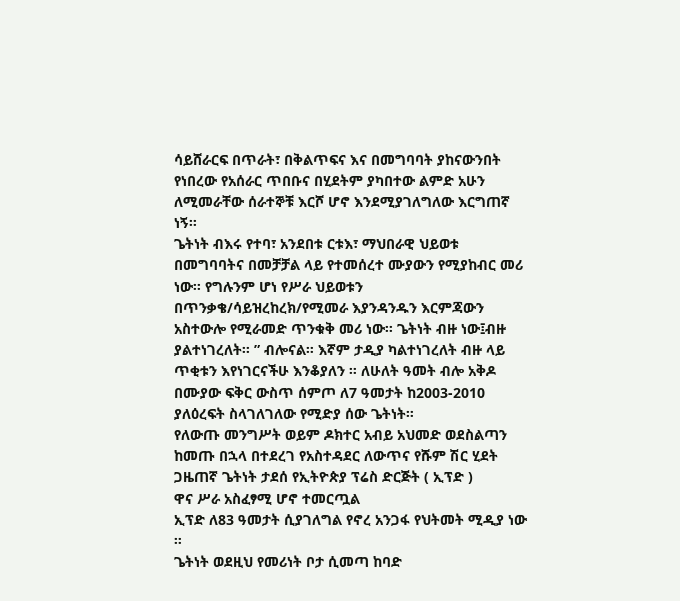ሳይሸራርፍ በጥራት፣ በቅልጥፍና እና በመግባባት ያከናውንበት የነበረው የአሰራር ጥበቡና በሂደትም ያካበተው ልምድ አሁን ለሚመራቸው ሰራተኞቹ እርሾ ሆኖ እንደሚያገለግለው እርግጠኛ ነኝ፡፡
ጌትነት ብእሩ የተባ፣ አንደበቱ ርቱእ፣ ማህበራዊ ህይወቱ በመግባባትና በመቻቻል ላይ የተመሰረተ ሙያውን የሚያከብር መሪ ነው፡፡ የግሉንም ሆነ የሥራ ህይወቱን በጥንቃቄ/ሳይዝረከረክ/የሚመራ እያንዳንዱን እርምጃውን አስተውሎ የሚራመድ ጥንቁቅ መሪ ነው፡፡ ጌትነት ብዙ ነው፤ብዙ ያልተነገረለት፡፡ ” ብሎናል። እኛም ታዲያ ካልተነገረለት ብዙ ላይ ጥቂቱን እየነገርናችሁ እንቆያለን ። ለሁለት ዓመት ብሎ አቅዶ በሙያው ፍቅር ውስጥ ሰምጦ ለ7 ዓመታት ከ2003-2010 ያለዕረፍት ስላገለገለው የሚድያ ሰው ጌትነት።
የለውጡ መንግሥት ወይም ዶክተር አብይ አህመድ ወደስልጣን ከመጡ በኋላ በተደረገ የአስተዳደር ለውጥና የሹም ሽር ሂደት ጋዜጠኛ ጌትነት ታደሰ የኢትዮጵያ ፕሬስ ድርጅት ( ኢፕድ )
ዋና ሥራ አስፈፃሚ ሆኖ ተመርጧል
ኢፕድ ለ83 ዓመታት ሲያገለግል የኖረ አንጋፋ የህትመት ሚዲያ ነው ።
ጌትነት ወደዚህ የመሪነት ቦታ ሲመጣ ከባድ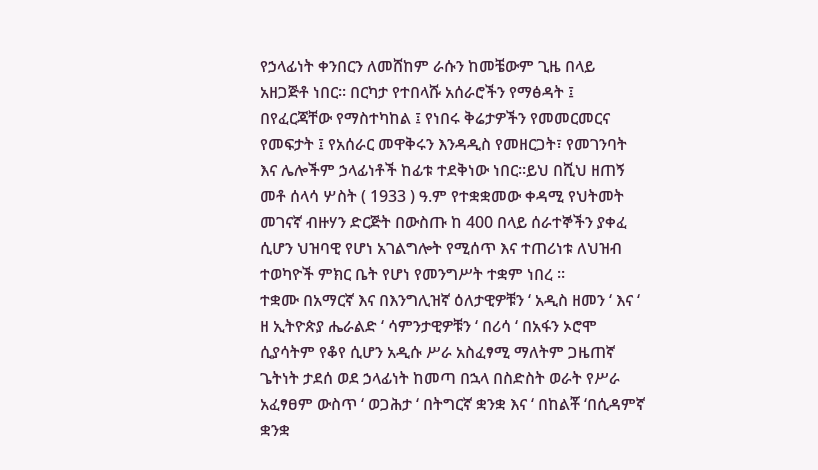የኃላፊነት ቀንበርን ለመሸከም ራሱን ከመቼውም ጊዜ በላይ አዘጋጅቶ ነበር፡፡ በርካታ የተበላሹ አሰራሮችን የማፅዳት ፤ በየፈርጃቸው የማስተካከል ፤ የነበሩ ቅሬታዎችን የመመርመርና የመፍታት ፤ የአሰራር መዋቅሩን እንዳዲስ የመዘርጋት፣ የመገንባት እና ሌሎችም ኃላፊነቶች ከፊቱ ተደቅነው ነበር፡፡ይህ በሺህ ዘጠኝ መቶ ሰላሳ ሦስት ( 1933 ) ዓ.ም የተቋቋመው ቀዳሚ የህትመት መገናኛ ብዙሃን ድርጅት በውስጡ ከ 400 በላይ ሰራተኞችን ያቀፈ ሲሆን ህዝባዊ የሆነ አገልግሎት የሚሰጥ እና ተጠሪነቱ ለህዝብ ተወካዮች ምክር ቤት የሆነ የመንግሥት ተቋም ነበረ ።
ተቋሙ በአማርኛ እና በእንግሊዝኛ ዕለታዊዎቹን ‘ አዲስ ዘመን ‘ እና ‘ ዘ ኢትዮጵያ ሔራልድ ‘ ሳምንታዊዎቹን ‘ በሪሳ ‘ በአፋን ኦሮሞ ሲያሳትም የቆየ ሲሆን አዲሱ ሥራ አስፈፃሚ ማለትም ጋዜጠኛ ጌትነት ታደሰ ወደ ኃላፊነት ከመጣ በኋላ በስድስት ወራት የሥራ አፈፃፀም ውስጥ ‘ ወጋሕታ ‘ በትግርኛ ቋንቋ እና ‘ በከልቾ ‘በሲዳምኛ ቋንቋ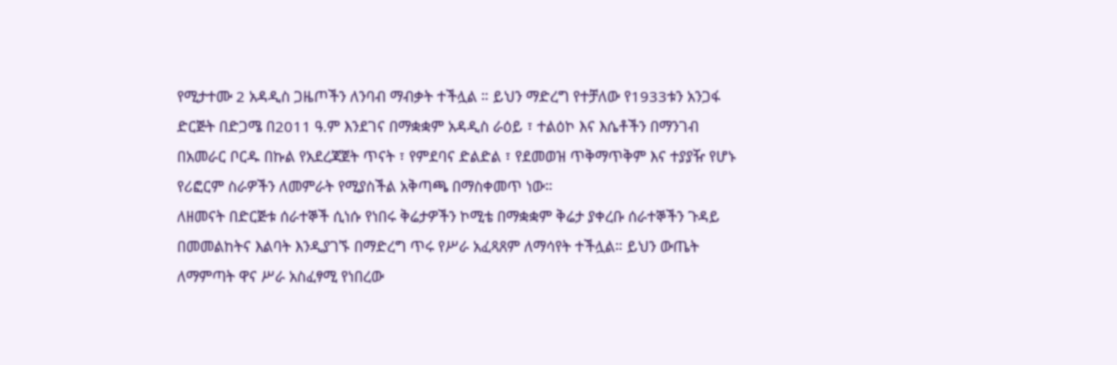የሚታተሙ 2 አዳዲስ ጋዜጦችን ለንባብ ማብቃት ተችሏል ። ይህን ማድረግ የተቻለው የ1933ቱን አንጋፋ ድርጅት በድጋሜ በ2011 ዓ.ም እንደገና በማቋቋም አዳዲስ ራዕይ ፣ ተልዕኮ እና እሴቶችን በማንገብ በአመራር ቦርዱ በኩል የአደረጃጀት ጥናት ፣ የምደባና ድልድል ፣ የደመወዝ ጥቅማጥቅም እና ተያያዥ የሆኑ የሪፎርም ስራዎችን ለመምራት የሚያስችል አቅጣጫ በማስቀመጥ ነው።
ለዘመናት በድርጅቱ ሰራተኞች ሲነሱ የነበሩ ቅሬታዎችን ኮሚቴ በማቋቋም ቅሬታ ያቀረቡ ሰራተኞችን ጉዳይ በመመልከትና እልባት እንዲያገኙ በማድረግ ጥሩ የሥራ አፈጻጸም ለማሳየት ተችሏል። ይህን ውጤት ለማምጣት ዋና ሥራ አስፈፃሚ የነበረው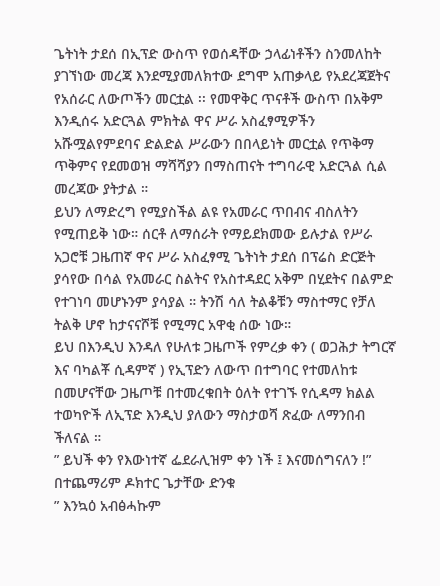ጌትነት ታደሰ በኢፕድ ውስጥ የወሰዳቸው ኃላፊነቶችን ስንመለከት ያገኘነው መረጃ እንደሚያመለክተው ደግሞ አጠቃላይ የአደረጃጀትና የአሰራር ለውጦችን መርቷል ፡፡ የመዋቅር ጥናቶች ውስጥ በአቅም እንዲሰሩ አድርጓል ምክትል ዋና ሥራ አስፈፃሚዎችን አሹሟልየምደባና ድልድል ሥራውን በበላይነት መርቷል የጥቅማ ጥቅምና የደመወዝ ማሻሻያን በማስጠናት ተግባራዊ አድርጓል ሲል መረጃው ያትታል ።
ይህን ለማድረግ የሚያስችል ልዩ የአመራር ጥበብና ብስለትን የሚጠይቅ ነው። ሰርቶ ለማሰራት የማይደክመው ይሉታል የሥራ አጋሮቹ ጋዜጠኛ ዋና ሥራ አስፈፃሚ ጌትነት ታደሰ በፕሬስ ድርጅት ያሳየው በሳል የአመራር ስልትና የአስተዳደር አቅም በሂደትና በልምድ የተገነባ መሆኑንም ያሳያል ። ትንሽ ሳለ ትልቆቹን ማስተማር የቻለ ትልቅ ሆኖ ከታናናሾቹ የሚማር አዋቂ ሰው ነው።
ይህ በእንዲህ እንዳለ የሁለቱ ጋዜጦች የምረቃ ቀን ( ወጋሕታ ትግርኛ እና ባካልቾ ሲዳምኛ ) የኢፕድን ለውጥ በተግባር የተመለከቱ በመሆናቸው ጋዜጦቹ በተመረቁበት ዕለት የተገኙ የሲዳማ ክልል ተወካዮች ለኢፕድ እንዲህ ያለውን ማስታወሻ ጽፈው ለማንበብ ችለናል ።
” ይህች ቀን የእውነተኛ ፌደራሊዝም ቀን ነች ፤ እናመሰግናለን !”
በተጨማሪም ዶክተር ጌታቸው ድንቁ
” እንኳዕ አብፅሓኩም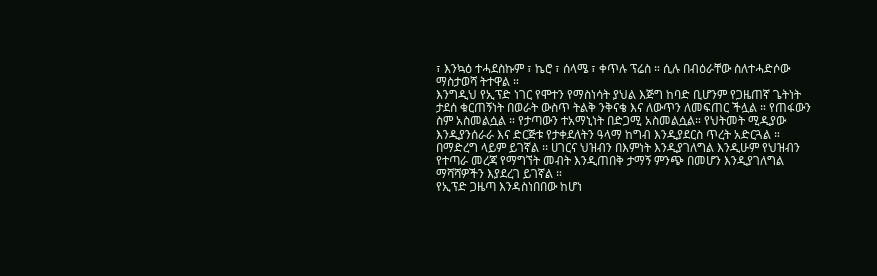፣ እንኳዕ ተሓደስኩም ፣ ኬሮ ፣ ሰላሜ ፣ ቀጥሉ ፕሬስ ። ሲሉ በብዕራቸው ስለተሓድሶው ማስታወሻ ትተዋል ።
እንግዲህ የኢፕድ ነገር የሞተን የማስነሳት ያህል እጅግ ከባድ ቢሆንም የጋዜጠኛ ጌትነት ታደሰ ቁርጠኝነት በወራት ውስጥ ትልቅ ንቅናቄ እና ለውጥን ለመፍጠር ችሏል ። የጠፋውን ስም አስመልሷል ። የታጣውን ተአማኒነት በድጋሚ አስመልሷል። የህትመት ሚዲያው እንዲያንሰራራ እና ድርጅቱ የታቀደለትን ዓላማ ከግብ እንዲያደርስ ጥረት አድርጓል ። በማድረግ ላይም ይገኛል ፡፡ ሀገርና ህዝብን በእምነት እንዲያገለግል እንዲሁም የህዝብን የተጣራ መረጃ የማግኘት መብት እንዲጠበቅ ታማኝ ምንጭ በመሆን እንዲያገለግል ማሻሻዎችን እያደረገ ይገኛል ።
የኢፕድ ጋዜጣ እንዳስነበበው ከሆነ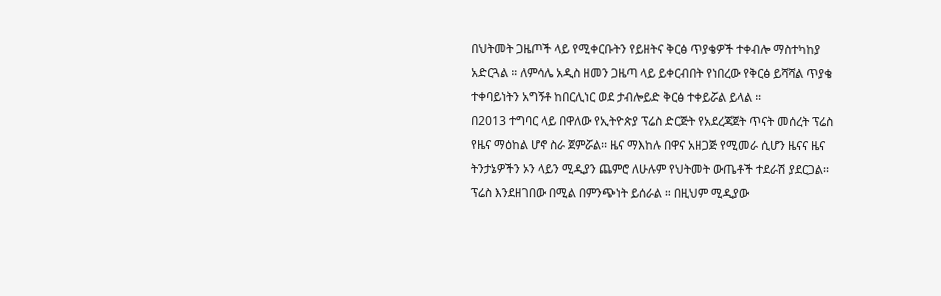በህትመት ጋዜጦች ላይ የሚቀርቡትን የይዘትና ቅርፅ ጥያቄዎች ተቀብሎ ማስተካከያ አድርጓል ። ለምሳሌ አዲስ ዘመን ጋዜጣ ላይ ይቀርብበት የነበረው የቅርፅ ይሻሻል ጥያቄ ተቀባይነትን አግኝቶ ከበርሊነር ወደ ታብሎይድ ቅርፅ ተቀይሯል ይላል ።
በ2013 ተግባር ላይ በዋለው የኢትዮጵያ ፕሬስ ድርጅት የአደረጃጀት ጥናት መሰረት ፕሬስ የዜና ማዕከል ሆኖ ስራ ጀምሯል፡፡ ዜና ማእከሉ በዋና አዘጋጅ የሚመራ ሲሆን ዜናና ዜና ትንታኔዎችን ኦን ላይን ሚዲያን ጨምሮ ለሁሉም የህትመት ውጤቶች ተደራሽ ያደርጋል፡፡ ፕሬስ እንደዘገበው በሚል በምንጭነት ይሰራል ። በዚህም ሚዲያው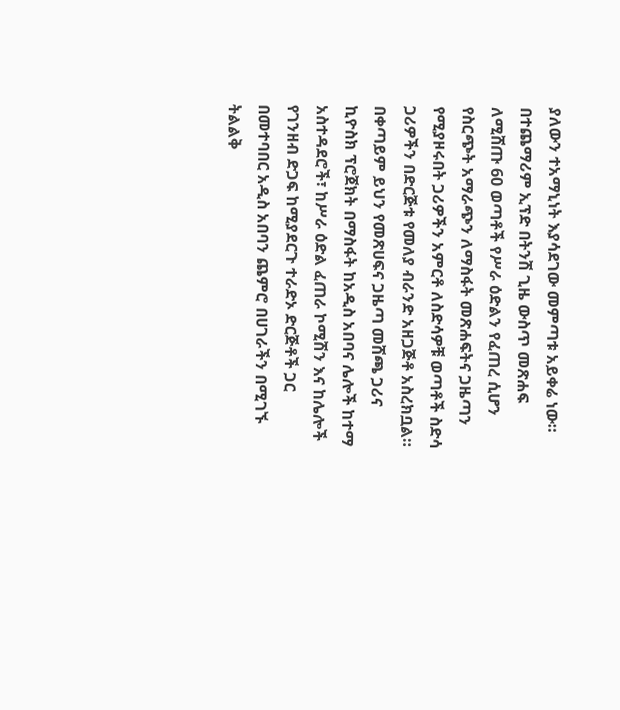ያለውን ተአማኒነት እያሳደገው መምጣቱ አይቀሬ ነው።
በተጨማሪም ኢፕድ በትንሽ ጊዜ ውስጥ መጽሐፍ ለሚሸጡ 60 ወጣቶች የሥራ ዕድልን የፈጠረ ሲሆን የስርጭት አማራጭን ለማስፋት መጽሐፍትና ጋዜጣን የሚያዞሩበት ጋሪዎችን አምርቶ ለስድሳዎቹ ወጣቶች ስድሳ ጋሪዎችን በድርጅቱ የመለያ ብራንድ አዘጋጅቶ አስረክቧል። በቀጣይም ይህን የመጽሀፍና ጋዜጣ መሸጫ ጋሪና ኪዮስክ ፕሮጀክት በማስፋት ከአዲስ አበባና ሌሎች ከተማ አስተዳደሮች፣ ከሥራ ዕድል ፈጠራ ኮሚሽን እና ከሌሎች የገንዘብ ድጋፍ ከሚያደርጉ ተራድኦ ድርጅቶች ጋር በመተባበር አዲስ አበባን ጨምሮ በሀገራችን በሚገኙ ትልልቅ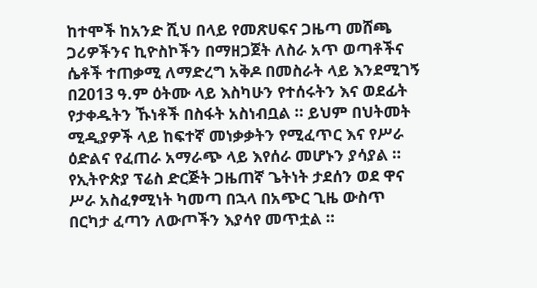ከተሞች ከአንድ ሺህ በላይ የመጽሀፍና ጋዜጣ መሸጫ ጋሪዎችንና ኪዮስኮችን በማዘጋጀት ለስራ አጥ ወጣቶችና ሴቶች ተጠቃሚ ለማድረግ አቅዶ በመስራት ላይ እንደሚገኝ በ2013 ዓ.ም ዕትሙ ላይ እስካሁን የተሰሩትን እና ወደፊት የታቀዱትን ኹነቶች በስፋት አስነብቧል ። ይህም በህትመት ሚዲያዎች ላይ ከፍተኛ መነቃቃትን የሚፈጥር እና የሥራ ዕድልና የፈጠራ አማራጭ ላይ እየሰራ መሆኑን ያሳያል ።
የኢትዮጵያ ፕሬስ ድርጅት ጋዜጠኛ ጌትነት ታደሰን ወደ ዋና ሥራ አስፈፃሚነት ካመጣ በኋላ በአጭር ጊዜ ውስጥ በርካታ ፈጣን ለውጦችን እያሳየ መጥቷል ።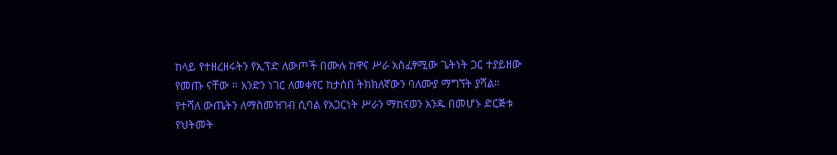ከላይ የተዘረዘሩትን የኢፕድ ለውጦች በሙሉ ከዋና ሥራ አስፈፃሚው ጌትነት ጋር ተያይዘው የመጡ ናቸው ። አንድን ነገር ለመቀየር ከታሰበ ትክክለኛውን ባለሙያ ማግኘት ያሻል።
የተሻለ ውጤትን ለማስመዝገብ ሲባል የአጋርነት ሥራን ማከናወን አንዱ በመሆኑ ድርጅቱ የህትመት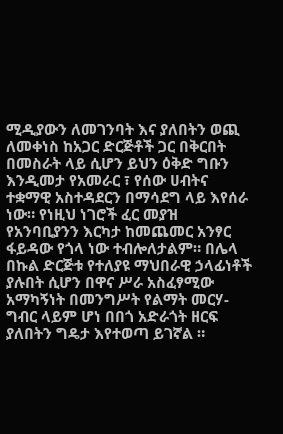ሚዲያውን ለመገንባት እና ያለበትን ወጪ ለመቀነስ ከአጋር ድርጅቶች ጋር በቅርበት በመስራት ላይ ሲሆን ይህን ዕቅድ ግቡን እንዲመታ የአመራር ፣ የሰው ሀብትና ተቋማዊ አስተዳደርን በማሳደግ ላይ እየሰራ ነው። የነዚህ ነገሮች ፈር መያዝ የአንባቢያንን እርካታ ከመጨመር አንፃር ፋይዳው የጎላ ነው ተብሎለታልም። በሌላ በኩል ድርጅቱ የተለያዩ ማህበራዊ ኃላፊነቶች ያሉበት ሲሆን በዋና ሥራ አስፈፃሚው አማካኝነት በመንግሥት የልማት መርሃ-ግብር ላይም ሆነ በበጎ አድራጎት ዘርፍ ያለበትን ግዴታ እየተወጣ ይገኛል ።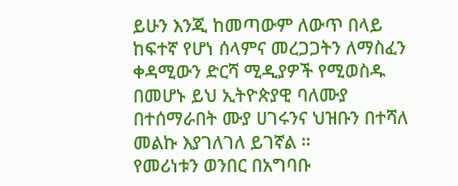ይሁን እንጂ ከመጣውም ለውጥ በላይ ከፍተኛ የሆነ ሰላምና መረጋጋትን ለማስፈን ቀዳሚውን ድርሻ ሚዲያዎች የሚወስዱ በመሆኑ ይህ ኢትዮጵያዊ ባለሙያ በተሰማራበት ሙያ ሀገሩንና ህዝቡን በተሻለ መልኩ እያገለገለ ይገኛል ።
የመሪነቱን ወንበር በአግባቡ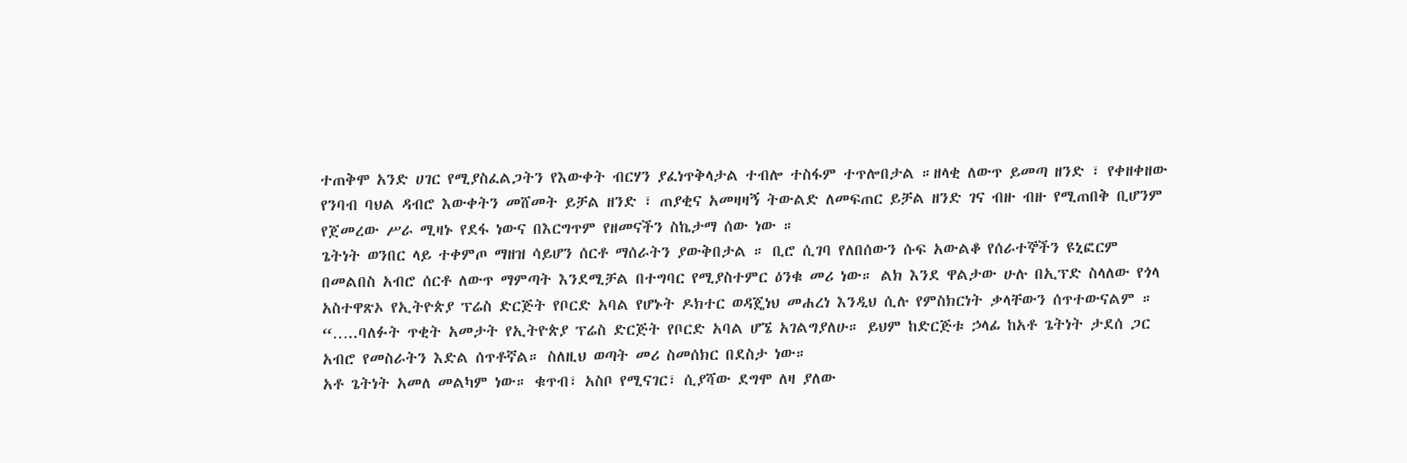ተጠቅሞ አንድ ሀገር የሚያስፈልጋትን የእውቀት ብርሃን ያፈነጥቅላታል ተብሎ ተስፋም ተጥሎበታል ።ዘላቂ ለውጥ ይመጣ ዘንድ ፣ የቀዘቀዘው የንባብ ባህል ዳብሮ እውቀትን መሸመት ይቻል ዘንድ ፣ ጠያቂና አመዛዛኝ ትውልድ ለመፍጠር ይቻል ዘንድ ገና ብዙ ብዙ የሚጠበቅ ቢሆንም የጀመረው ሥራ ሚዛኑ የደፋ ነውና በእርግጥም የዘመናችን ስኬታማ ሰው ነው ።
ጌትነት ወንበር ላይ ተቀምጦ ማዘዝ ሳይሆን ሰርቶ ማሰራትን ያውቅበታል ። ቢሮ ሲገባ የለበሰውን ሱፍ አውልቆ የሰራተኞችን ዩኒፎርም በመልበስ አብሮ ሰርቶ ለውጥ ማምጣት እንደሚቻል በተግባር የሚያስተምር ዕንቁ መሪ ነው። ልክ እንደ ዋልታው ሁሉ በኢፕድ ስላለው የጎላ አስተዋጽኦ የኢትዮጵያ ፕሬስ ድርጅት የቦርድ አባል የሆኑት ዶክተር ወዳጄነህ መሐረነ እንዲህ ሲሉ የምስክርነት ቃላቸውን ሰጥተውናልም ።
“…..ባለፉት ጥቂት አመታት የኢትዮጵያ ፕሬስ ድርጅት የቦርድ አባል ሆኜ አገልግያለሁ። ይህም ከድርጅቱ ኃላፊ ከአቶ ጌትነት ታደሰ ጋር አብሮ የመስራትን እድል ሰጥቶኛል። ስለዚህ ወጣት መሪ ስመሰክር በደስታ ነው።
አቶ ጌትነት አመለ መልካም ነው። ቁጥብ፣ አስቦ የሚናገር፣ ሲያሻው ደግሞ ለዛ ያለው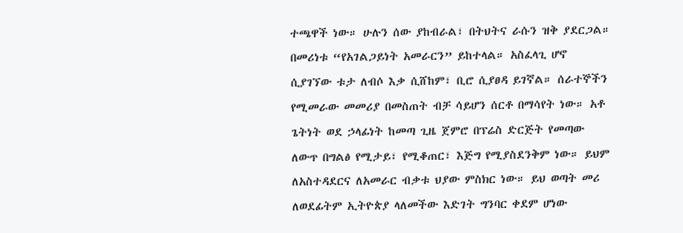ተጫዋች ነው። ሁሉን ሰው ያከብራል፣ በትህትና ራሱን ዝቅ ያደርጋል። በመሪነቱ “የአገልጋይነት አመራርን” ይከተላል። አስፈላጊ ሆኖ ሲያገኘው ቱታ ለብሶ እቃ ሲሸከም፣ ቢሮ ሲያፀዳ ይገኛል። ሰራተኞችን የሚመራው መመሪያ በመስጠት ብቻ ሳይሆን ሰርቶ በማሳየት ነው። አቶ ጌትነት ወደ ኃላፊነት ከመጣ ጊዜ ጀምሮ በፕሬስ ድርጅት የመጣው ለውጥ በግልፅ የሚታይ፣ የሚቆጠር፣ እጅግ የሚያስደንቅም ነው። ይህም ለአስተዳደርና ለአመራር ብቃቱ ህያው ምስክር ነው። ይህ ወጣት መሪ ለወደፊትም ኢትዮጵያ ላለመችው እድገት ግንባር ቀደም ሆነው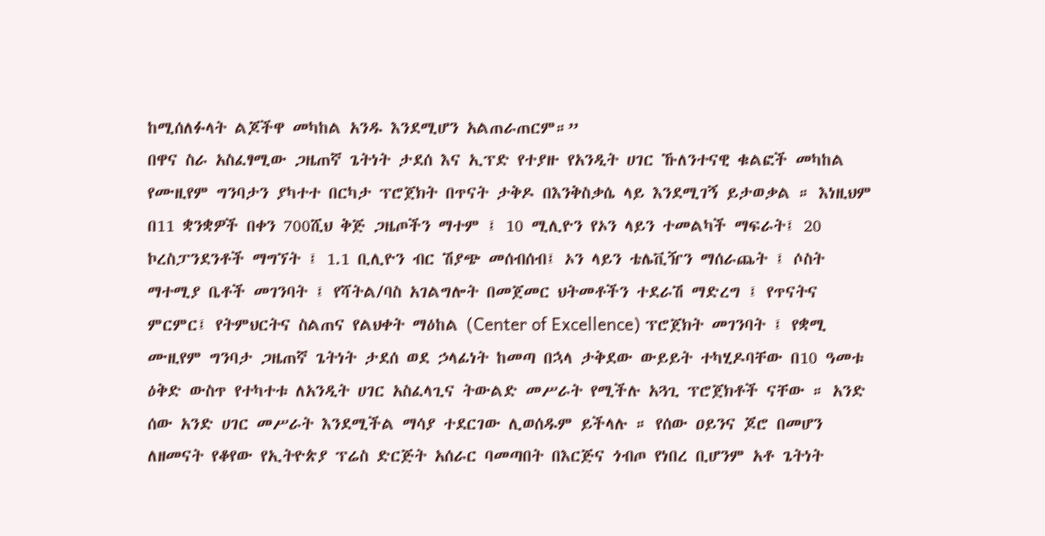ከሚሰለፉላት ልጆችዋ መካከል አንዱ እንደሚሆን አልጠራጠርም።”
በዋና ስራ አስፈፃሚው ጋዜጠኛ ጌትነት ታደሰ እና ኢፕድ የተያዙ የአንዲት ሀገር ኹለንተናዊ ቁልፎች መካከል የሙዚየም ግንባታን ያካተተ በርካታ ፕሮጀክት በጥናት ታቅዶ በእንቅስቃሴ ላይ እንደሚገኝ ይታወቃል ። እነዚህም በ11 ቋንቋዎች በቀን 700ሺህ ቅጅ ጋዜጦችን ማተም ፤ 10 ሚሊዮን የኦን ላይን ተመልካች ማፍራት፤ 20 ኮረስፓንደንቶች ማግኘት ፤ 1.1 ቢሊዮን ብር ሽያጭ መሰብሰብ፤ ኦን ላይን ቴሌቪዥን ማሰራጨት ፤ ሶስት ማተሚያ ቤቶች መገንባት ፤ የሻትል/ባስ አገልግሎት በመጀመር ህትመቶችን ተደራሽ ማድረግ ፤ የጥናትና ምርምር፤ የትምህርትና ስልጠና የልህቀት ማዕከል (Center of Excellence) ፕሮጀክት መገንባት ፤ የቋሚ ሙዚየም ግንባታ ጋዜጠኛ ጌትነት ታደሰ ወደ ኃላፊነት ከመጣ በኋላ ታቅደው ውይይት ተካሂዶባቸው በ10 ዓመቱ ዕቅድ ውስጥ የተካተቱ ለአንዲት ሀገር አስፈላጊና ትውልድ መሥራት የሚችሉ አጓጊ ፕሮጀክቶች ናቸው ። አንድ ሰው አንድ ሀገር መሥራት እንደሚችል ማሳያ ተደርገው ሊወሰዱም ይችላሉ ። የሰው ዐይንና ጆሮ በመሆን ለዘመናት የቆየው የኢትዮጵያ ፕሬስ ድርጅት አሰራር ባመጣበት በእርጅና ጎብጦ የነበረ ቢሆንም አቶ ጌትነት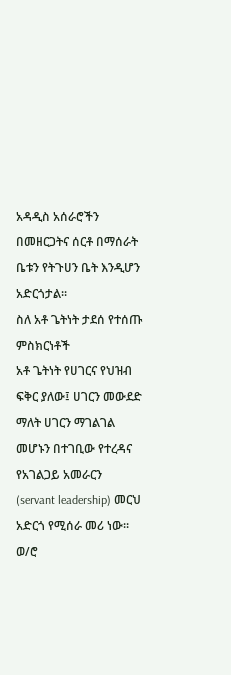አዳዲስ አሰራሮችን በመዘርጋትና ሰርቶ በማሰራት ቤቱን የትጉሀን ቤት እንዲሆን አድርጎታል፡፡
ስለ አቶ ጌትነት ታደሰ የተሰጡ ምስክርነቶች
አቶ ጌትነት የሀገርና የህዝብ ፍቅር ያለው፤ ሀገርን መውደድ ማለት ሀገርን ማገልገል መሆኑን በተገቢው የተረዳና የአገልጋይ አመራርን (servant leadership) መርህ አድርጎ የሚሰራ መሪ ነው።
ወ/ሮ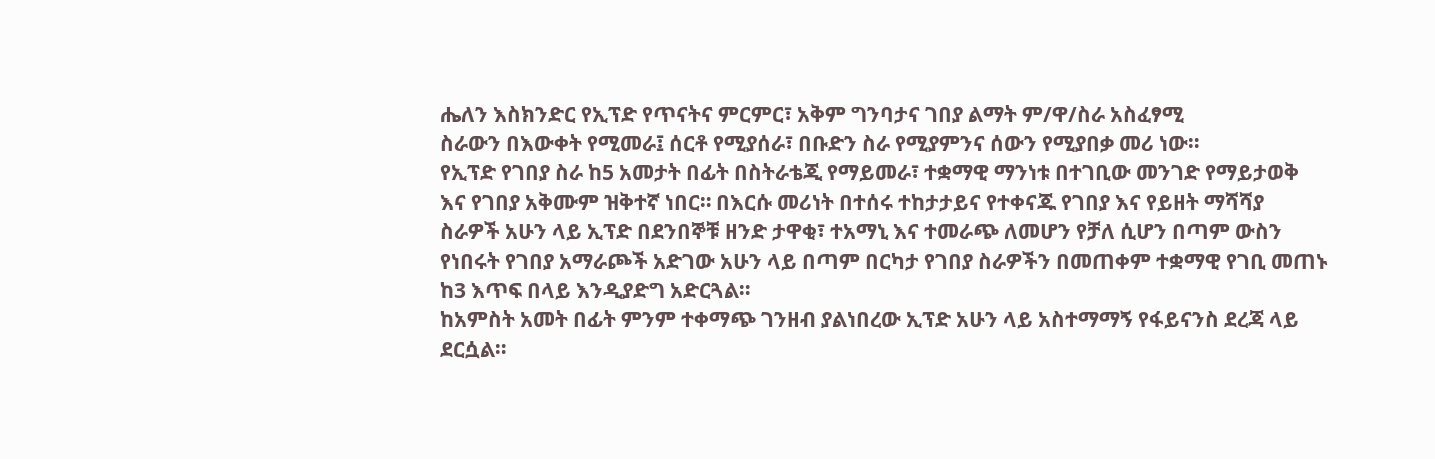ሔለን እስክንድር የኢፕድ የጥናትና ምርምር፣ አቅም ግንባታና ገበያ ልማት ም/ዋ/ስራ አስፈፃሚ
ስራውን በእውቀት የሚመራ፤ ሰርቶ የሚያሰራ፣ በቡድን ስራ የሚያምንና ሰውን የሚያበቃ መሪ ነው።
የኢፕድ የገበያ ስራ ከ5 አመታት በፊት በስትራቴጂ የማይመራ፣ ተቋማዊ ማንነቱ በተገቢው መንገድ የማይታወቅ እና የገበያ አቅሙም ዝቅተኛ ነበር። በእርሱ መሪነት በተሰሩ ተከታታይና የተቀናጁ የገበያ እና የይዘት ማሻሻያ ስራዎች አሁን ላይ ኢፕድ በደንበኞቹ ዘንድ ታዋቂ፣ ተአማኒ እና ተመራጭ ለመሆን የቻለ ሲሆን በጣም ውስን የነበሩት የገበያ አማራጮች አድገው አሁን ላይ በጣም በርካታ የገበያ ስራዎችን በመጠቀም ተቋማዊ የገቢ መጠኑ ከ3 እጥፍ በላይ እንዲያድግ አድርጓል።
ከአምስት አመት በፊት ምንም ተቀማጭ ገንዘብ ያልነበረው ኢፕድ አሁን ላይ አስተማማኝ የፋይናንስ ደረጃ ላይ ደርሷል።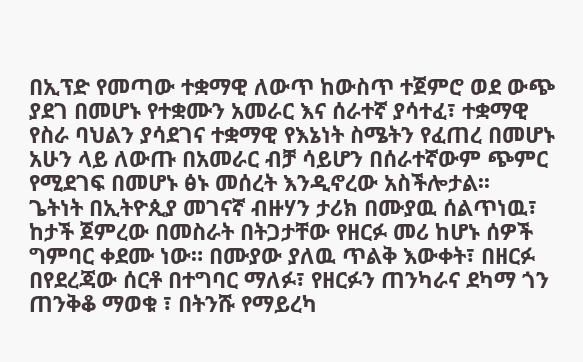በኢፕድ የመጣው ተቋማዊ ለውጥ ከውስጥ ተጀምሮ ወደ ውጭ ያደገ በመሆኑ የተቋሙን አመራር እና ሰራተኛ ያሳተፈ፣ ተቋማዊ የስራ ባህልን ያሳደገና ተቋማዊ የእኔነት ስሜትን የፈጠረ በመሆኑ አሁን ላይ ለውጡ በአመራር ብቻ ሳይሆን በሰራተኛውም ጭምር የሚደገፍ በመሆኑ ፅኑ መሰረት እንዲኖረው አስችሎታል፡፡
ጌትነት በኢትዮጲያ መገናኛ ብዙሃን ታሪክ በሙያዉ ሰልጥነዉ፣ ከታች ጀምረው በመስራት በትጋታቸው የዘርፉ መሪ ከሆኑ ሰዎች ግምባር ቀደሙ ነው። በሙያው ያለዉ ጥልቅ እውቀት፣ በዘርፉ በየደረጃው ሰርቶ በተግባር ማለፉ፣ የዘርፉን ጠንካራና ደካማ ጎን ጠንቅቆ ማወቁ ፣ በትንሹ የማይረካ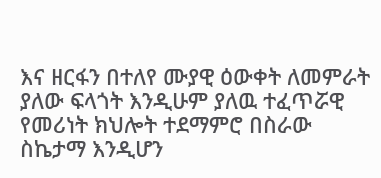እና ዘርፋን በተለየ ሙያዊ ዕውቀት ለመምራት ያለው ፍላጎት እንዲሁም ያለዉ ተፈጥሯዊ የመሪነት ክህሎት ተደማምሮ በስራው ስኬታማ እንዲሆን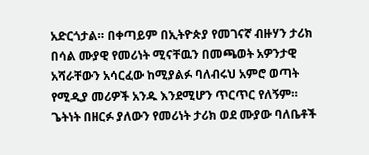አድርጎታል። በቀጣይም በኢትዮጵያ የመገናኛ ብዙሃን ታሪክ በሳል ሙያዊ የመሪነት ሚናቸዉን በመጫወት አዎንታዊ አሻራቸውን አሳርፈው ከሚያልፉ ባለብሩህ አምሮ ወጣት የሚዲያ መሪዎች አንዱ እንደሚሆን ጥርጥር የለኝም። ጌትነት በዘርፉ ያለውን የመሪነት ታሪክ ወደ ሙያው ባለቤቶች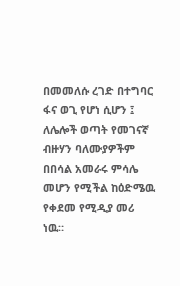በመመለሱ ረገድ በተግባር ፋና ወጊ የሆነ ሲሆን ፤ ለሌሎች ወጣት የመገናኛ ብዙሃን ባለሙያዎችም በበሳል አመራሩ ምሳሌ መሆን የሚችል ከዕድሜዉ የቀደመ የሚዲያ መሪ ነዉ።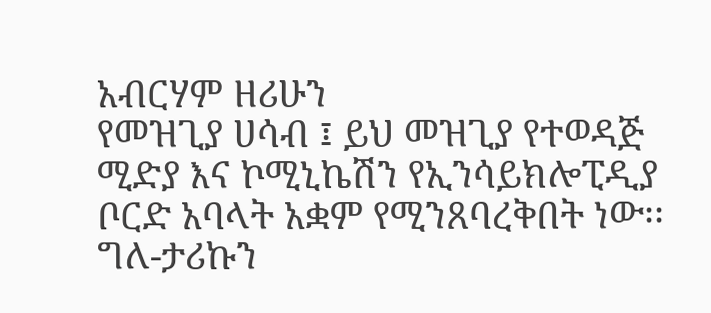አብርሃም ዘሪሁን
የመዝጊያ ሀሳብ ፤ ይህ መዝጊያ የተወዳጅ ሚድያ እና ኮሚኒኬሽን የኢንሳይክሎፒዲያ ቦርድ አባላት አቋም የሚንጸባረቅበት ነው፡፡
ግለ-ታሪኩን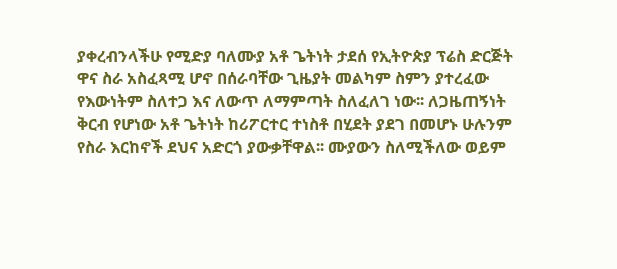ያቀረብንላችሁ የሚድያ ባለሙያ አቶ ጌትነት ታደሰ የኢትዮጵያ ፕሬስ ድርጅት ዋና ስራ አስፈጻሚ ሆኖ በሰራባቸው ጊዜያት መልካም ስምን ያተረፈው የእውነትም ስለተጋ እና ለውጥ ለማምጣት ስለፈለገ ነው፡፡ ለጋዜጠኝነት ቅርብ የሆነው አቶ ጌትነት ከሪፖርተር ተነስቶ በሂደት ያደገ በመሆኑ ሁሉንም የስራ እርከኖች ደህና አድርጎ ያውቃቸዋል፡፡ ሙያውን ስለሚችለው ወይም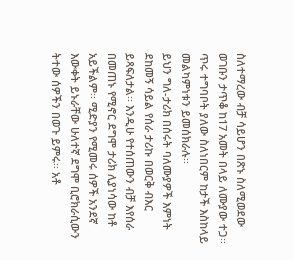ስለተማረው ብቻ ሳይሆን በጽኑ ስለሚወደው ወገቡን ታጥቆ ከ17 አመት በላይ ለሙያው ተጋ፡፡ ጥሩ ተግባቦት ያለው ስለነበርም ከታች እስከላይ መልካምነቱን ይመሰክራሉ፡፡
ይህን ግለ-ታሪክ በሰሩት ባለሙያዎች እምነት ደከመኝ ሳይል የሰራ ታሪኩ በወርቅ ብእር ይጻፍለታል፡፡ እንዲሁ የተሰጠውን ብቻ እየሰራ በመጠኑ የሚኖር ደግሞ ታሪክ ሊያነሳው ከቶ አይችልም፡፡ ሚድያን የሚመሩ ሰዎች አንደኛ እውቀት ይኑራቸው ሁለተኛ ደግሞ ቢሮክራሲውን ትተው ሰዎችን በወጉ ይምሩ፡፡ አቶ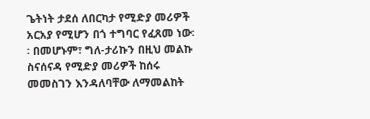ጌትነት ታደሰ ለበርካታ የሚድያ መሪዎች አርአያ የሚሆን በጎ ተግባር የፈጸመ ነው፡፡ በመሆኑም፣ ግለ-ታሪኩን በዚህ መልኩ ስናሰናዳ የሚድያ መሪዎች ከሰሩ መመስገን እንዳለባቸው ለማመልከት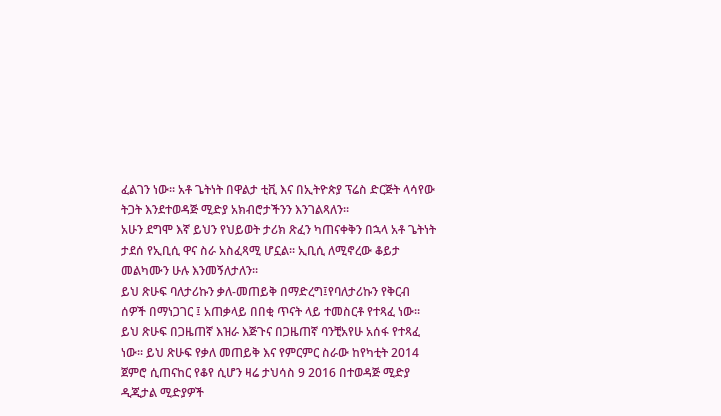ፈልገን ነው፡፡ አቶ ጌትነት በዋልታ ቲቪ እና በኢትዮጵያ ፕሬስ ድርጅት ላሳየው ትጋት እንደተወዳጅ ሚድያ አክብሮታችንን እንገልጻለን፡፡
አሁን ደግሞ እኛ ይህን የህይወት ታሪክ ጽፈን ካጠናቀቅን በኋላ አቶ ጌትነት ታደሰ የኢቢሲ ዋና ስራ አስፈጻሚ ሆኗል፡፡ ኢቢሲ ለሚኖረው ቆይታ መልካሙን ሁሉ እንመኝለታለን፡፡
ይህ ጽሁፍ ባለታሪኩን ቃለ-መጠይቅ በማድረግ፤የባለታሪኩን የቅርብ ሰዎች በማነጋገር ፤ አጠቃላይ በበቂ ጥናት ላይ ተመስርቶ የተጻፈ ነው፡፡ ይህ ጽሁፍ በጋዜጠኛ እዝራ እጅጉና በጋዜጠኛ ባንቺአየሁ አሰፋ የተጻፈ ነው፡፡ ይህ ጽሁፍ የቃለ መጠይቅ እና የምርምር ስራው ከየካቲት 2014 ጀምሮ ሲጠናከር የቆየ ሲሆን ዛሬ ታህሳስ 9 2016 በተወዳጅ ሚድያ ዲጂታል ሚድያዎች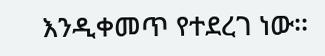እንዲቀመጥ የተደረገ ነው፡፡